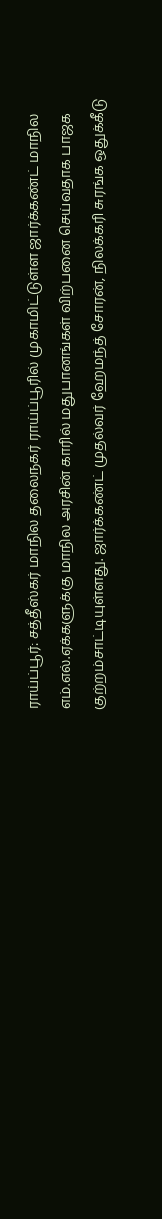ராய்ப்பூர்: சத்தீஸ்கர் மாநில தலைநகர் ராய்ப்பூரில் முகாமிட்டுள்ள ஜார்க்கண்ட் மாநில எம்.எல்.ஏக்களுக்கு மாநில அரசின் காரில் மதுபானங்கள் விற்பனை செய்வதாக பாஜக குற்றம்சாட்டியுள்ளது. ஜார்க்கண்ட் முதல்வர் ஹேமந்த் சோரன், நிலக்கரி சுரங்க ஒதுக்கீடு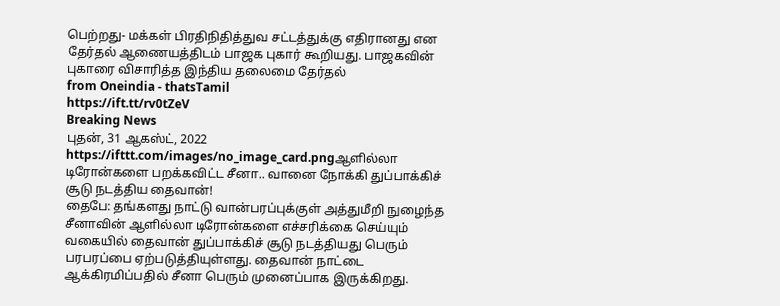பெற்றது- மக்கள் பிரதிநிதித்துவ சட்டத்துக்கு எதிரானது என தேர்தல் ஆணையத்திடம் பாஜக புகார் கூறியது. பாஜகவின் புகாரை விசாரித்த இந்திய தலைமை தேர்தல்
from Oneindia - thatsTamil
https://ift.tt/rv0tZeV
Breaking News
புதன், 31 ஆகஸ்ட், 2022
https://ifttt.com/images/no_image_card.pngஆளில்லா டிரோன்களை பறக்கவிட்ட சீனா.. வானை நோக்கி துப்பாக்கிச் சூடு நடத்திய தைவான்!
தைபே: தங்களது நாட்டு வான்பரப்புக்குள் அத்துமீறி நுழைந்த சீனாவின் ஆளில்லா டிரோன்களை எச்சரிக்கை செய்யும் வகையில் தைவான் துப்பாக்கிச் சூடு நடத்தியது பெரும் பரபரப்பை ஏற்படுத்தியுள்ளது. தைவான் நாட்டை ஆக்கிரமிப்பதில் சீனா பெரும் முனைப்பாக இருக்கிறது.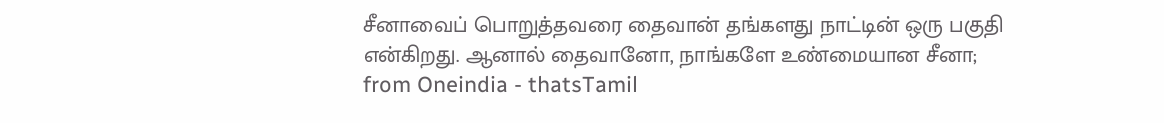சீனாவைப் பொறுத்தவரை தைவான் தங்களது நாட்டின் ஒரு பகுதி என்கிறது. ஆனால் தைவானோ, நாங்களே உண்மையான சீனா;
from Oneindia - thatsTamil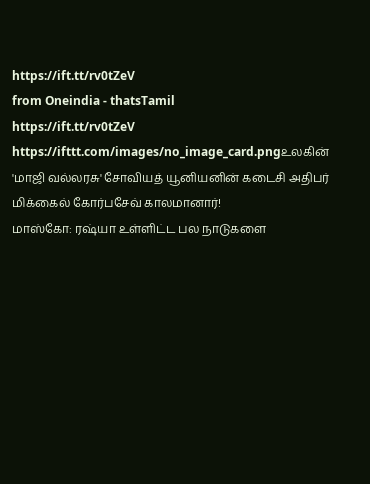https://ift.tt/rv0tZeV
from Oneindia - thatsTamil
https://ift.tt/rv0tZeV
https://ifttt.com/images/no_image_card.pngஉலகின் 'மாஜி வல்லரசு' சோவியத் யூனியனின் கடைசி அதிபர் மிக்கைல் கோர்பசேவ் காலமானார்!
மாஸ்கோ: ரஷ்யா உள்ளிட்ட பல நாடுகளை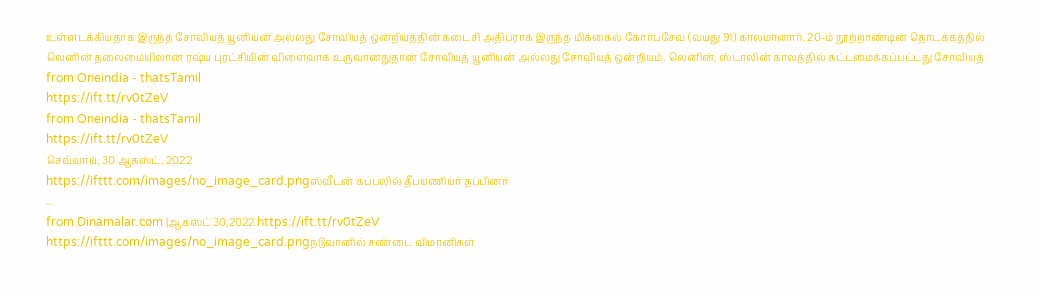உள்ளடக்கியதாக இருந்த சோவியத் யூனியன் அல்லது சோவியத் ஒன்றியத்தின் கடைசி அதிபராக இருந்த மிக்கைல் கோர்பசேவ் (வயது 91) காலமானார். 20-ம் நூற்றாண்டின் தொடக்கத்தில் லெனின் தலைமையிலான ரஷ்ய புரட்சியின் விளைவாக உருவானதுதான் சோவியத் யூனியன் அல்லது சோவியத் ஒன்றியம். லெனின், ஸ்டாலின் காலத்தில் கட்டமைக்கப்பட்டது சோவியத்
from Oneindia - thatsTamil
https://ift.tt/rv0tZeV
from Oneindia - thatsTamil
https://ift.tt/rv0tZeV
செவ்வாய், 30 ஆகஸ்ட், 2022
https://ifttt.com/images/no_image_card.pngஸ்வீடன் கப்பலில் தீபயணியர் தப்பினர்
...
from Dinamalar.com |ஆகஸ்ட் 30,2022 https://ift.tt/rv0tZeV
https://ifttt.com/images/no_image_card.pngநடுவானில் சண்டை விமானிகள்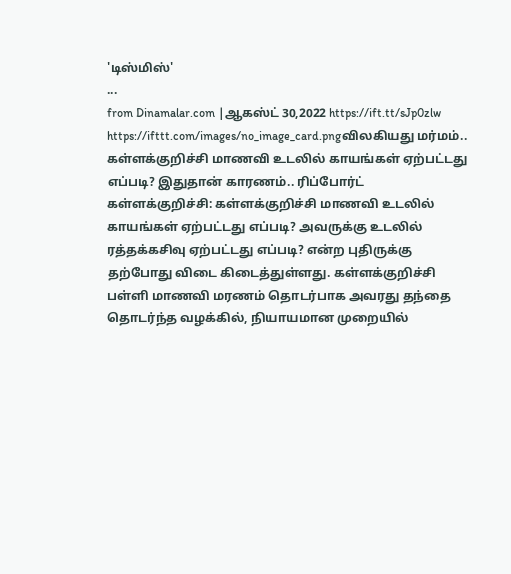'டிஸ்மிஸ்'
...
from Dinamalar.com |ஆகஸ்ட் 30,2022 https://ift.tt/sJp0zlw
https://ifttt.com/images/no_image_card.pngவிலகியது மர்மம்.. கள்ளக்குறிச்சி மாணவி உடலில் காயங்கள் ஏற்பட்டது எப்படி? இதுதான் காரணம்.. ரிப்போர்ட்
கள்ளக்குறிச்சி: கள்ளக்குறிச்சி மாணவி உடலில் காயங்கள் ஏற்பட்டது எப்படி? அவருக்கு உடலில் ரத்தக்கசிவு ஏற்பட்டது எப்படி? என்ற புதிருக்கு தற்போது விடை கிடைத்துள்ளது. கள்ளக்குறிச்சி பள்ளி மாணவி மரணம் தொடர்பாக அவரது தந்தை தொடர்ந்த வழக்கில், நியாயமான முறையில்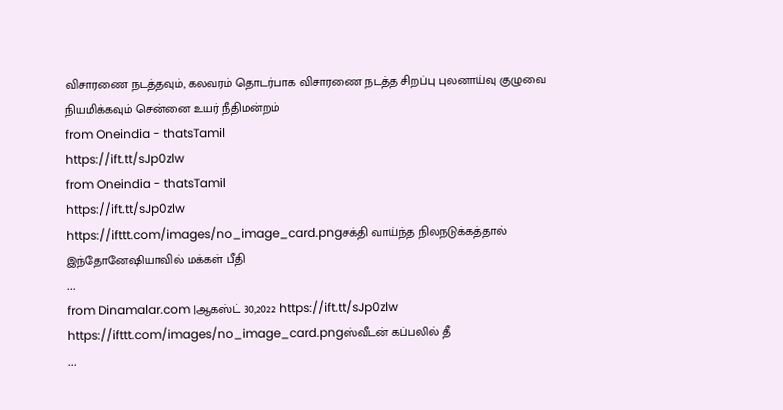விசாரணை நடத்தவும், கலவரம் தொடர்பாக விசாரணை நடத்த சிறப்பு புலனாய்வு குழுவை நியமிக்கவும் சென்னை உயர் நீதிமன்றம்
from Oneindia - thatsTamil
https://ift.tt/sJp0zlw
from Oneindia - thatsTamil
https://ift.tt/sJp0zlw
https://ifttt.com/images/no_image_card.pngசக்தி வாய்ந்த நிலநடுக்கத்தால் இந்தோனேஷியாவில் மக்கள் பீதி
...
from Dinamalar.com |ஆகஸ்ட் 30,2022 https://ift.tt/sJp0zlw
https://ifttt.com/images/no_image_card.pngஸ்வீடன் கப்பலில் தீ
...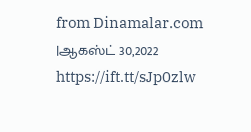from Dinamalar.com |ஆகஸ்ட் 30,2022 https://ift.tt/sJp0zlw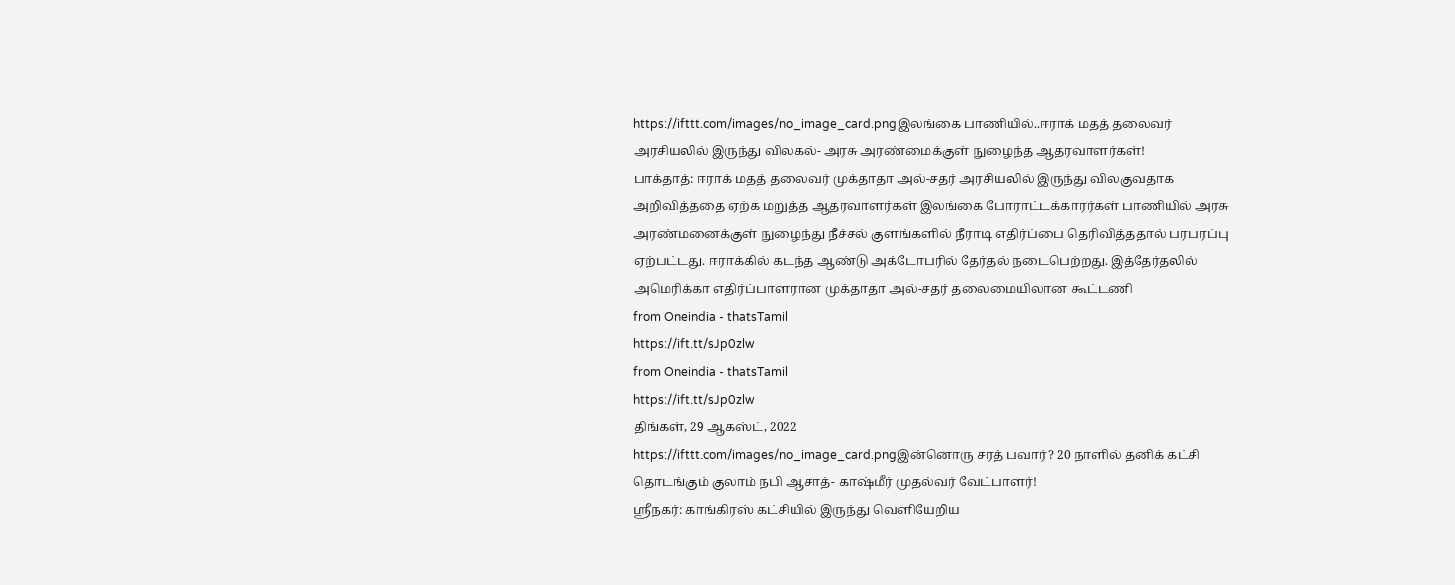https://ifttt.com/images/no_image_card.pngஇலங்கை பாணியில்..ஈராக் மதத் தலைவர் அரசியலில் இருந்து விலகல்- அரசு அரண்மைக்குள் நுழைந்த ஆதரவாளர்கள்!
பாக்தாத்: ஈராக் மதத் தலைவர் முக்தாதா அல்-சதர் அரசியலில் இருந்து விலகுவதாக அறிவித்ததை ஏற்க மறுத்த ஆதரவாளர்கள் இலங்கை போராட்டக்காரர்கள் பாணியில் அரசு அரண்மனைக்குள் நுழைந்து நீச்சல் குளங்களில் நீராடி எதிர்ப்பை தெரிவித்ததால் பரபரப்பு ஏற்பட்டது. ஈராக்கில் கடந்த ஆண்டு அக்டோபரில் தேர்தல் நடைபெற்றது. இத்தேர்தலில் அமெரிக்கா எதிர்ப்பாளரான முக்தாதா அல்-சதர் தலைமையிலான கூட்டணி
from Oneindia - thatsTamil
https://ift.tt/sJp0zlw
from Oneindia - thatsTamil
https://ift.tt/sJp0zlw
திங்கள், 29 ஆகஸ்ட், 2022
https://ifttt.com/images/no_image_card.pngஇன்னொரு சரத் பவார்? 20 நாளில் தனிக் கட்சி தொடங்கும் குலாம் நபி ஆசாத்- காஷ்மீர் முதல்வர் வேட்பாளர்!
ஶ்ரீநகர்: காங்கிரஸ் கட்சியில் இருந்து வெளியேறிய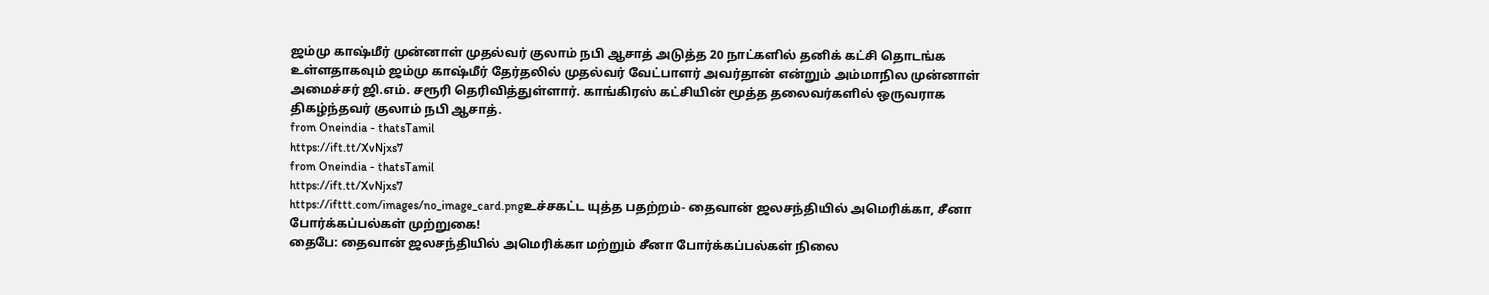ஜம்மு காஷ்மீர் முன்னாள் முதல்வர் குலாம் நபி ஆசாத் அடுத்த 20 நாட்களில் தனிக் கட்சி தொடங்க உள்ளதாகவும் ஜம்மு காஷ்மீர் தேர்தலில் முதல்வர் வேட்பாளர் அவர்தான் என்றும் அம்மாநில முன்னாள் அமைச்சர் ஜி.எம். சரூரி தெரிவித்துள்ளார். காங்கிரஸ் கட்சியின் மூத்த தலைவர்களில் ஒருவராக திகழ்ந்தவர் குலாம் நபி ஆசாத்.
from Oneindia - thatsTamil
https://ift.tt/XvNjxs7
from Oneindia - thatsTamil
https://ift.tt/XvNjxs7
https://ifttt.com/images/no_image_card.pngஉச்சகட்ட யுத்த பதற்றம்- தைவான் ஜலசந்தியில் அமெரிக்கா, சீனா போர்க்கப்பல்கள் முற்றுகை!
தைபே: தைவான் ஜலசந்தியில் அமெரிக்கா மற்றும் சீனா போர்க்கப்பல்கள் நிலை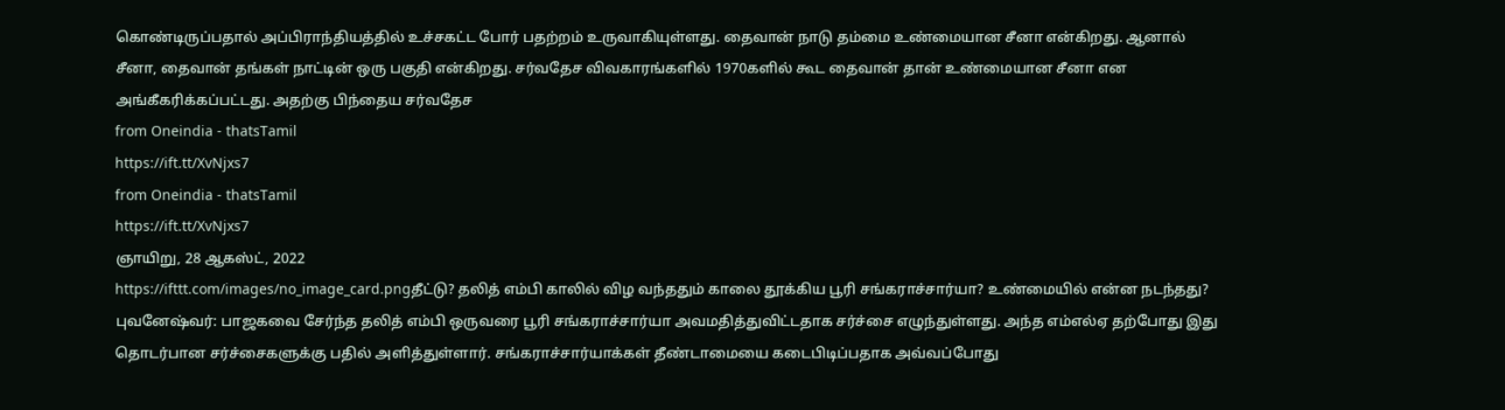கொண்டிருப்பதால் அப்பிராந்தியத்தில் உச்சகட்ட போர் பதற்றம் உருவாகியுள்ளது. தைவான் நாடு தம்மை உண்மையான சீனா என்கிறது. ஆனால் சீனா, தைவான் தங்கள் நாட்டின் ஒரு பகுதி என்கிறது. சர்வதேச விவகாரங்களில் 1970களில் கூட தைவான் தான் உண்மையான சீனா என அங்கீகரிக்கப்பட்டது. அதற்கு பிந்தைய சர்வதேச
from Oneindia - thatsTamil
https://ift.tt/XvNjxs7
from Oneindia - thatsTamil
https://ift.tt/XvNjxs7
ஞாயிறு, 28 ஆகஸ்ட், 2022
https://ifttt.com/images/no_image_card.pngதீட்டு? தலித் எம்பி காலில் விழ வந்ததும் காலை தூக்கிய பூரி சங்கராச்சார்யா? உண்மையில் என்ன நடந்தது?
புவனேஷ்வர்: பாஜகவை சேர்ந்த தலித் எம்பி ஒருவரை பூரி சங்கராச்சார்யா அவமதித்துவிட்டதாக சர்ச்சை எழுந்துள்ளது. அந்த எம்எல்ஏ தற்போது இது தொடர்பான சர்ச்சைகளுக்கு பதில் அளித்துள்ளார். சங்கராச்சார்யாக்கள் தீண்டாமையை கடைபிடிப்பதாக அவ்வப்போது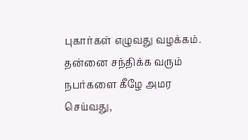புகார்கள் எழுவது வழக்கம். தன்னை சந்திக்க வரும் நபர்களை கீழே அமர செய்வது,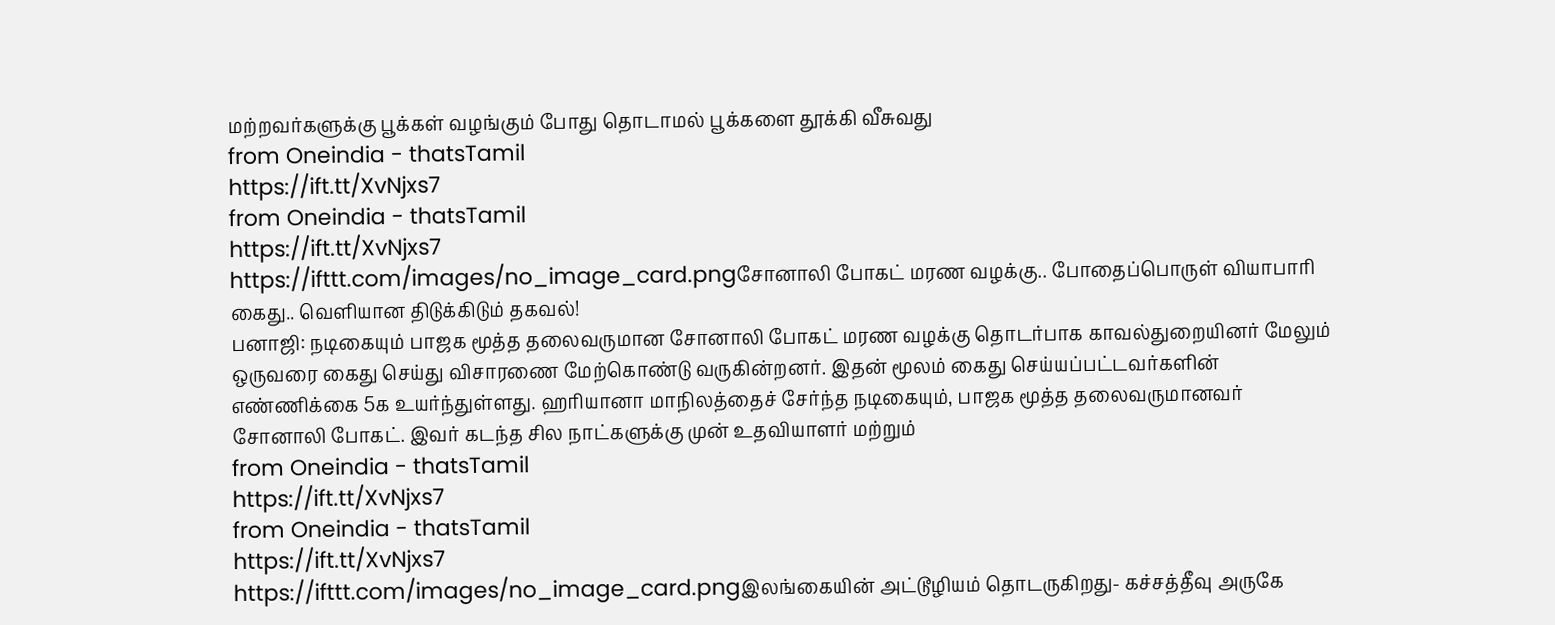மற்றவர்களுக்கு பூக்கள் வழங்கும் போது தொடாமல் பூக்களை தூக்கி வீசுவது
from Oneindia - thatsTamil
https://ift.tt/XvNjxs7
from Oneindia - thatsTamil
https://ift.tt/XvNjxs7
https://ifttt.com/images/no_image_card.pngசோனாலி போகட் மரண வழக்கு.. போதைப்பொருள் வியாபாரி கைது.. வெளியான திடுக்கிடும் தகவல்!
பனாஜி: நடிகையும் பாஜக மூத்த தலைவருமான சோனாலி போகட் மரண வழக்கு தொடர்பாக காவல்துறையினர் மேலும் ஒருவரை கைது செய்து விசாரணை மேற்கொண்டு வருகின்றனர். இதன் மூலம் கைது செய்யப்பட்டவர்களின் எண்ணிக்கை 5க உயர்ந்துள்ளது. ஹரியானா மாநிலத்தைச் சேர்ந்த நடிகையும், பாஜக மூத்த தலைவருமானவர் சோனாலி போகட். இவர் கடந்த சில நாட்களுக்கு முன் உதவியாளர் மற்றும்
from Oneindia - thatsTamil
https://ift.tt/XvNjxs7
from Oneindia - thatsTamil
https://ift.tt/XvNjxs7
https://ifttt.com/images/no_image_card.pngஇலங்கையின் அட்டூழியம் தொடருகிறது- கச்சத்தீவு அருகே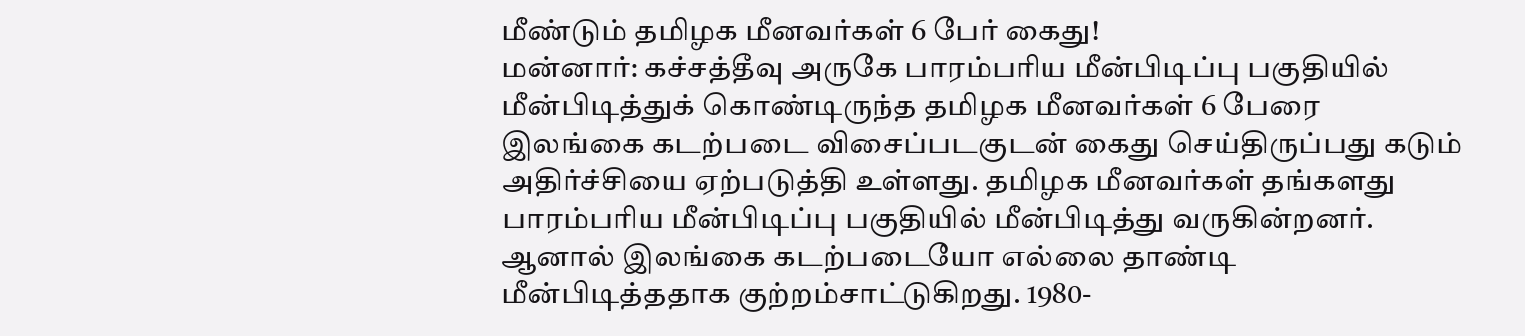மீண்டும் தமிழக மீனவர்கள் 6 பேர் கைது!
மன்னார்: கச்சத்தீவு அருகே பாரம்பரிய மீன்பிடிப்பு பகுதியில் மீன்பிடித்துக் கொண்டிருந்த தமிழக மீனவர்கள் 6 பேரை இலங்கை கடற்படை விசைப்படகுடன் கைது செய்திருப்பது கடும் அதிர்ச்சியை ஏற்படுத்தி உள்ளது. தமிழக மீனவர்கள் தங்களது பாரம்பரிய மீன்பிடிப்பு பகுதியில் மீன்பிடித்து வருகின்றனர். ஆனால் இலங்கை கடற்படையோ எல்லை தாண்டி மீன்பிடித்ததாக குற்றம்சாட்டுகிறது. 1980-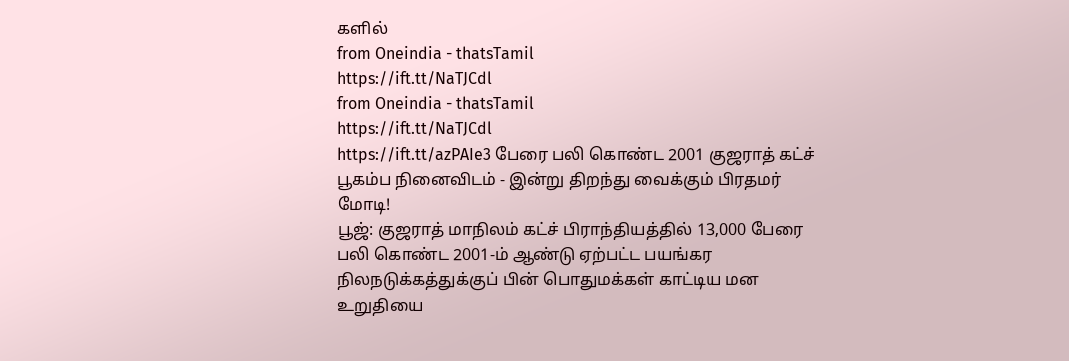களில்
from Oneindia - thatsTamil
https://ift.tt/NaTJCdl
from Oneindia - thatsTamil
https://ift.tt/NaTJCdl
https://ift.tt/azPAIe3 பேரை பலி கொண்ட 2001 குஜராத் கட்ச் பூகம்ப நினைவிடம் - இன்று திறந்து வைக்கும் பிரதமர் மோடி!
பூஜ்: குஜராத் மாநிலம் கட்ச் பிராந்தியத்தில் 13,000 பேரை பலி கொண்ட 2001-ம் ஆண்டு ஏற்பட்ட பயங்கர நிலநடுக்கத்துக்குப் பின் பொதுமக்கள் காட்டிய மன உறுதியை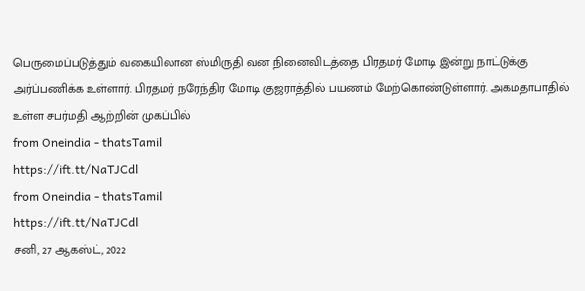பெருமைப்படுத்தும் வகையிலான ஸ்மிருதி வன நினைவிடத்தை பிரதமர் மோடி இன்று நாட்டுக்கு அர்ப்பணிக்க உள்ளார். பிரதமர் நரேந்திர மோடி குஜராத்தில் பயணம் மேற்கொண்டுள்ளார். அகமதாபாதில் உள்ள சபர்மதி ஆற்றின் முகப்பில்
from Oneindia - thatsTamil
https://ift.tt/NaTJCdl
from Oneindia - thatsTamil
https://ift.tt/NaTJCdl
சனி, 27 ஆகஸ்ட், 2022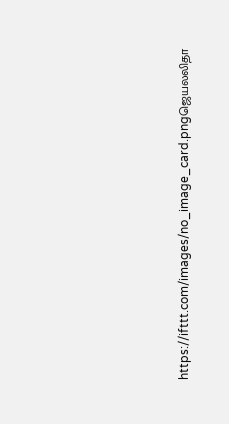https://ifttt.com/images/no_image_card.pngஜெயலலிதா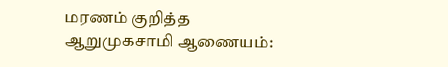மரணம் குறித்த ஆறுமுகசாமி ஆணையம்: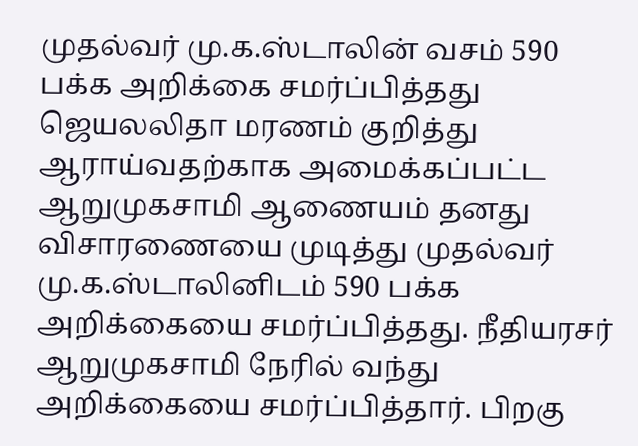முதல்வர் மு.க.ஸ்டாலின் வசம் 590 பக்க அறிக்கை சமர்ப்பித்தது
ஜெயலலிதா மரணம் குறித்து ஆராய்வதற்காக அமைக்கப்பட்ட ஆறுமுகசாமி ஆணையம் தனது விசாரணையை முடித்து முதல்வர் மு.க.ஸ்டாலினிடம் 590 பக்க அறிக்கையை சமர்ப்பித்தது. நீதியரசர் ஆறுமுகசாமி நேரில் வந்து அறிக்கையை சமர்ப்பித்தார். பிறகு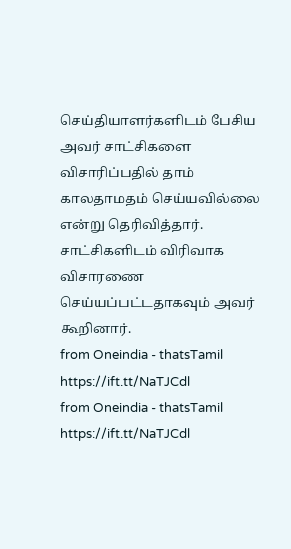செய்தியாளர்களிடம் பேசிய அவர் சாட்சிகளை விசாரிப்பதில் தாம் காலதாமதம் செய்யவில்லை என்று தெரிவித்தார். சாட்சிகளிடம் விரிவாக விசாரணை செய்யப்பட்டதாகவும் அவர் கூறினார்.
from Oneindia - thatsTamil
https://ift.tt/NaTJCdl
from Oneindia - thatsTamil
https://ift.tt/NaTJCdl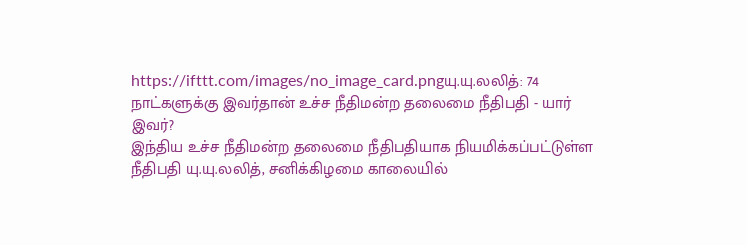https://ifttt.com/images/no_image_card.pngயு.யு.லலித்: 74 நாட்களுக்கு இவர்தான் உச்ச நீதிமன்ற தலைமை நீதிபதி - யார் இவர்?
இந்திய உச்ச நீதிமன்ற தலைமை நீதிபதியாக நியமிக்கப்பட்டுள்ள நீதிபதி யு.யு.லலித், சனிக்கிழமை காலையில்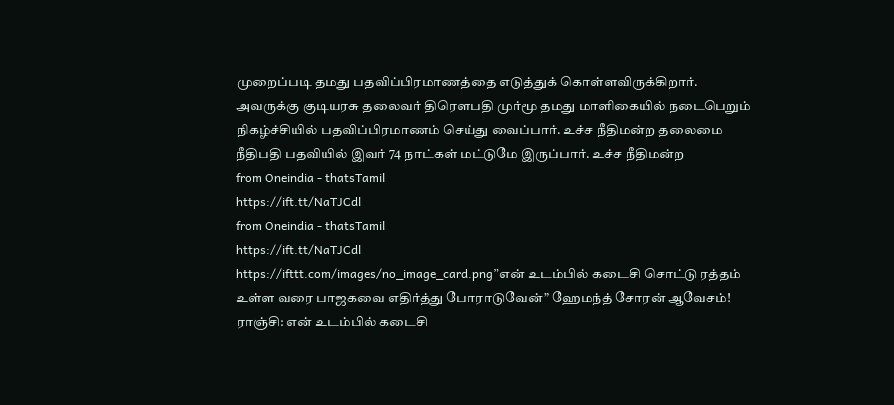முறைப்படி தமது பதவிப்பிரமாணத்தை எடுத்துக் கொள்ளவிருக்கிறார். அவருக்கு குடியரசு தலைவர் திரெளபதி முர்மூ தமது மாளிகையில் நடைபெறும் நிகழ்ச்சியில் பதவிப்பிரமாணம் செய்து வைப்பார். உச்ச நீதிமன்ற தலைமை நீதிபதி பதவியில் இவர் 74 நாட்கள் மட்டுமே இருப்பார். உச்ச நீதிமன்ற
from Oneindia - thatsTamil
https://ift.tt/NaTJCdl
from Oneindia - thatsTamil
https://ift.tt/NaTJCdl
https://ifttt.com/images/no_image_card.png”என் உடம்பில் கடைசி சொட்டு ரத்தம் உள்ள வரை பாஜகவை எதிர்த்து போராடுவேன்” ஹேமந்த் சோரன் ஆவேசம்!
ராஞ்சி: என் உடம்பில் கடைசி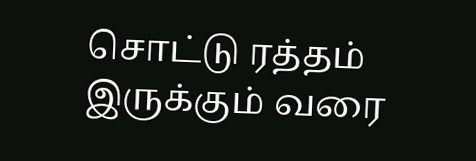சொட்டு ரத்தம் இருக்கும் வரை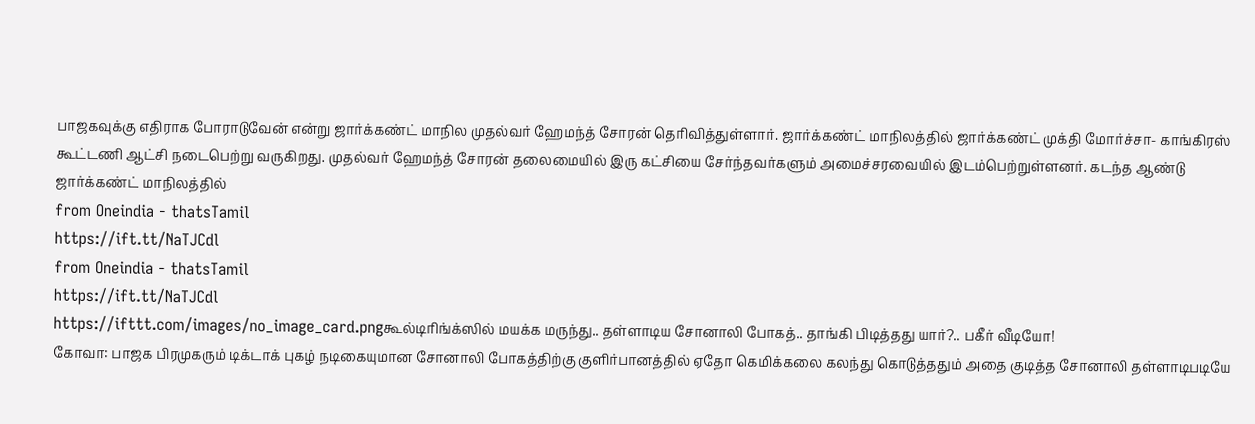பாஜகவுக்கு எதிராக போராடுவேன் என்று ஜார்க்கண்ட் மாநில முதல்வர் ஹேமந்த் சோரன் தெரிவித்துள்ளார். ஜார்க்கண்ட் மாநிலத்தில் ஜார்க்கண்ட் முக்தி மோர்ச்சா- காங்கிரஸ் கூட்டணி ஆட்சி நடைபெற்று வருகிறது. முதல்வர் ஹேமந்த் சோரன் தலைமையில் இரு கட்சியை சேர்ந்தவர்களும் அமைச்சரவையில் இடம்பெற்றுள்ளனர். கடந்த ஆண்டு ஜார்க்கண்ட் மாநிலத்தில்
from Oneindia - thatsTamil
https://ift.tt/NaTJCdl
from Oneindia - thatsTamil
https://ift.tt/NaTJCdl
https://ifttt.com/images/no_image_card.pngகூல்டிரிங்க்ஸில் மயக்க மருந்து.. தள்ளாடிய சோனாலி போகத்.. தாங்கி பிடித்தது யார்?.. பகீர் வீடியோ!
கோவா: பாஜக பிரமுகரும் டிக்டாக் புகழ் நடிகையுமான சோனாலி போகத்திற்கு குளிர்பானத்தில் ஏதோ கெமிக்கலை கலந்து கொடுத்ததும் அதை குடித்த சோனாலி தள்ளாடிபடியே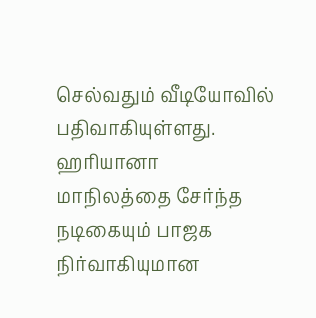செல்வதும் வீடியோவில் பதிவாகியுள்ளது. ஹரியானா மாநிலத்தை சேர்ந்த நடிகையும் பாஜக நிர்வாகியுமான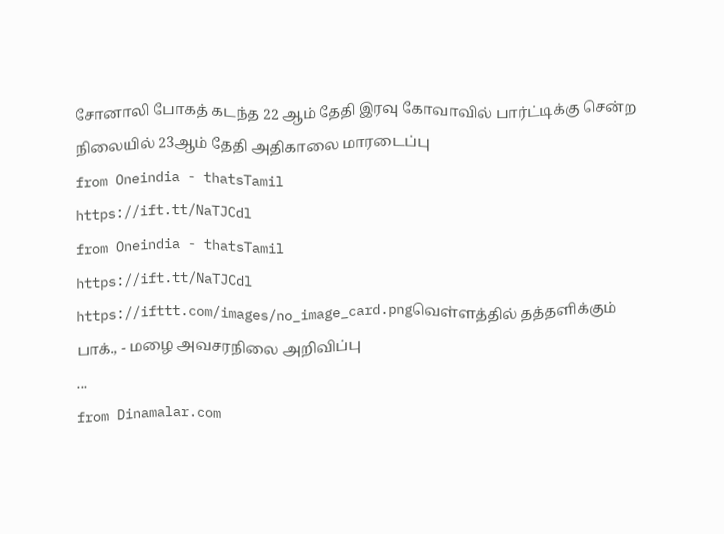சோனாலி போகத் கடந்த 22 ஆம் தேதி இரவு கோவாவில் பார்ட்டிக்கு சென்ற நிலையில் 23ஆம் தேதி அதிகாலை மாரடைப்பு
from Oneindia - thatsTamil
https://ift.tt/NaTJCdl
from Oneindia - thatsTamil
https://ift.tt/NaTJCdl
https://ifttt.com/images/no_image_card.pngவெள்ளத்தில் தத்தளிக்கும் பாக்., - மழை அவசரநிலை அறிவிப்பு
...
from Dinamalar.com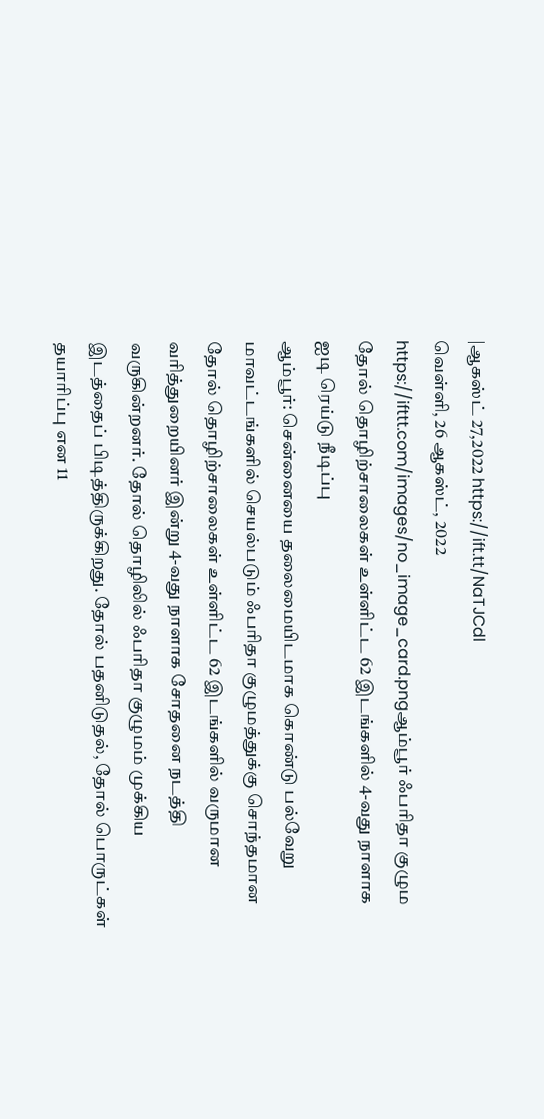|ஆகஸ்ட் 27,2022 https://ift.tt/NaTJCdl
வெள்ளி, 26 ஆகஸ்ட், 2022
https://ifttt.com/images/no_image_card.pngஆம்பூர் ஃபரிதா குழும தோல் தொழிற்சாலைகள் உள்ளிட்ட 62 இடங்களில் 4-வது நாளாக ஐடி ரெய்டு நீடிப்பு
ஆம்பூர்: சென்னையை தலைமையிடமாக கொண்டு பல்வேறு மாவட்டங்களில் செயல்படும் ஃபரிதா குழுமத்துக்கு சொந்தமான தோல் தொழிற்சாலைகள் உள்ளிட்ட 62 இடங்களில் வருமான வரித்துறையினர் இன்று 4-வது நாளாக சோதனை நடத்தி வருகின்றனர். தோல் தொழிலில் ஃபரிதா குழுமம் முக்கிய இடத்தைப் பிடித்திருக்கிறது. தோல் பதனிடுதல், தோல் பொருட்கள் தயாரிப்பு என 11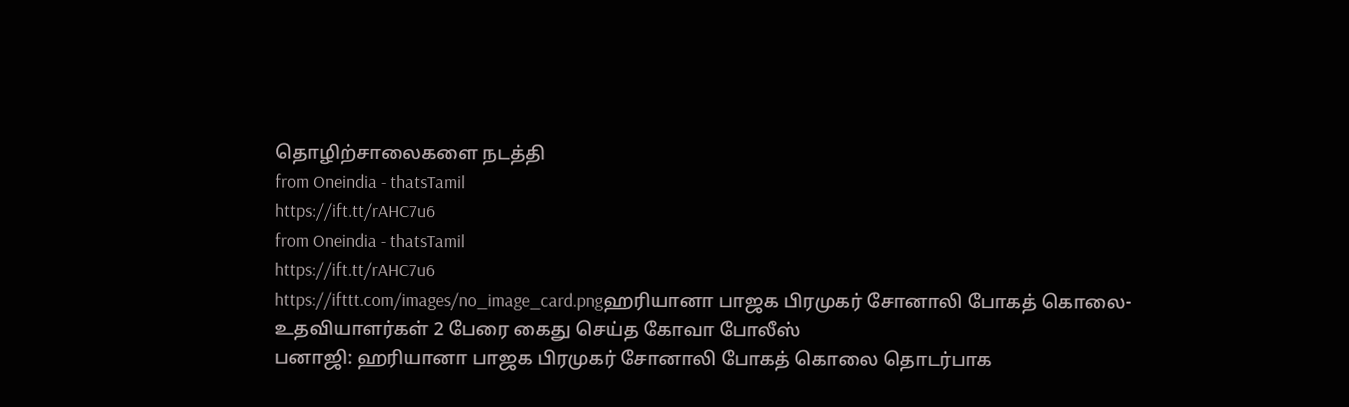தொழிற்சாலைகளை நடத்தி
from Oneindia - thatsTamil
https://ift.tt/rAHC7u6
from Oneindia - thatsTamil
https://ift.tt/rAHC7u6
https://ifttt.com/images/no_image_card.pngஹரியானா பாஜக பிரமுகர் சோனாலி போகத் கொலை- உதவியாளர்கள் 2 பேரை கைது செய்த கோவா போலீஸ்
பனாஜி: ஹரியானா பாஜக பிரமுகர் சோனாலி போகத் கொலை தொடர்பாக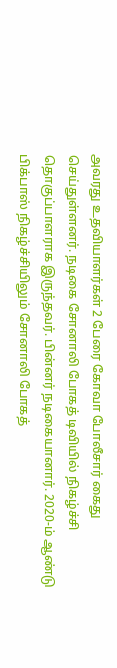அவரது உதவியாளர்கள் 2 பேரை கோவா போலீசார் கைது செய்துள்ளனர். நடிகை சோனாலி போகத் டிவியில் நிகழ்ச்சி தொகுப்பாளராக இருந்தவர். பின்னர் நடிகையானார். 2020-ம் ஆண்டு பிக்பாஸ் நிகழ்ச்சியிலும் சோனாலி போகத்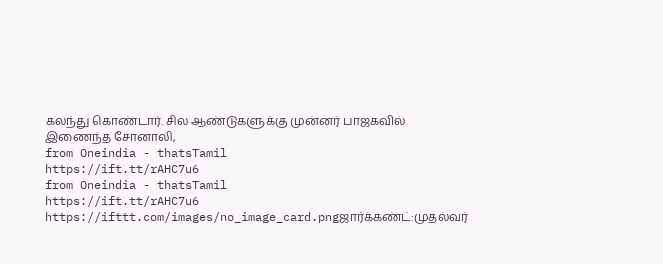கலந்து கொண்டார். சில ஆண்டுகளுக்கு முன்னர் பாஜகவில் இணைந்த சோனாலி,
from Oneindia - thatsTamil
https://ift.tt/rAHC7u6
from Oneindia - thatsTamil
https://ift.tt/rAHC7u6
https://ifttt.com/images/no_image_card.pngஜார்க்கண்ட்:முதல்வர்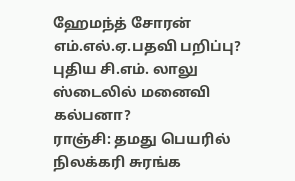ஹேமந்த் சோரன் எம்.எல்.ஏ.பதவி பறிப்பு? புதிய சி.எம். லாலு ஸ்டைலில் மனைவி கல்பனா?
ராஞ்சி: தமது பெயரில் நிலக்கரி சுரங்க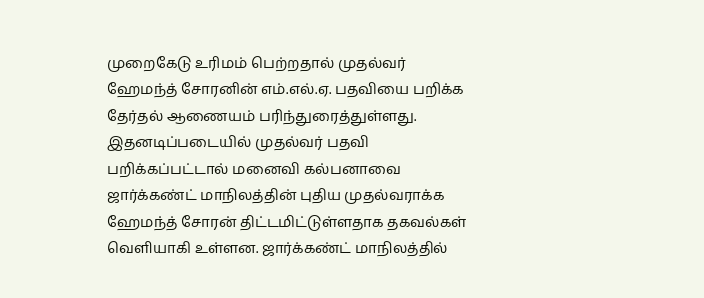முறைகேடு உரிமம் பெற்றதால் முதல்வர் ஹேமந்த் சோரனின் எம்.எல்.ஏ. பதவியை பறிக்க தேர்தல் ஆணையம் பரிந்துரைத்துள்ளது. இதனடிப்படையில் முதல்வர் பதவி பறிக்கப்பட்டால் மனைவி கல்பனாவை ஜார்க்கண்ட் மாநிலத்தின் புதிய முதல்வராக்க ஹேமந்த் சோரன் திட்டமிட்டுள்ளதாக தகவல்கள் வெளியாகி உள்ளன. ஜார்க்கண்ட் மாநிலத்தில்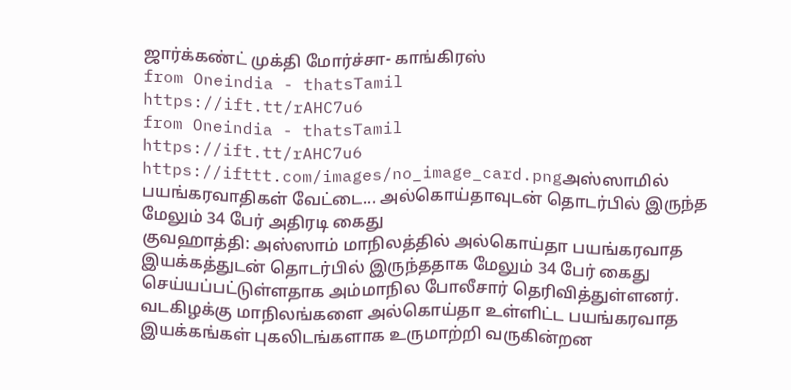ஜார்க்கண்ட் முக்தி மோர்ச்சா- காங்கிரஸ்
from Oneindia - thatsTamil
https://ift.tt/rAHC7u6
from Oneindia - thatsTamil
https://ift.tt/rAHC7u6
https://ifttt.com/images/no_image_card.pngஅஸ்ஸாமில் பயங்கரவாதிகள் வேட்டை... அல்கொய்தாவுடன் தொடர்பில் இருந்த மேலும் 34 பேர் அதிரடி கைது
குவஹாத்தி: அஸ்ஸாம் மாநிலத்தில் அல்கொய்தா பயங்கரவாத இயக்கத்துடன் தொடர்பில் இருந்ததாக மேலும் 34 பேர் கைது செய்யப்பட்டுள்ளதாக அம்மாநில போலீசார் தெரிவித்துள்ளனர். வடகிழக்கு மாநிலங்களை அல்கொய்தா உள்ளிட்ட பயங்கரவாத இயக்கங்கள் புகலிடங்களாக உருமாற்றி வருகின்றன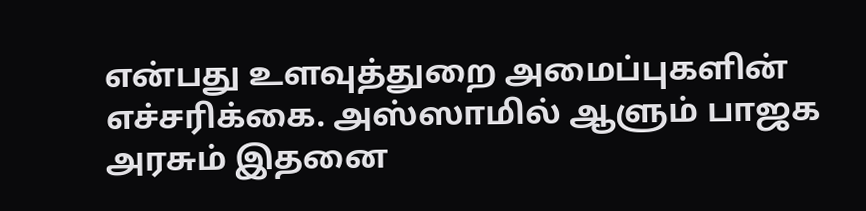என்பது உளவுத்துறை அமைப்புகளின் எச்சரிக்கை. அஸ்ஸாமில் ஆளும் பாஜக அரசும் இதனை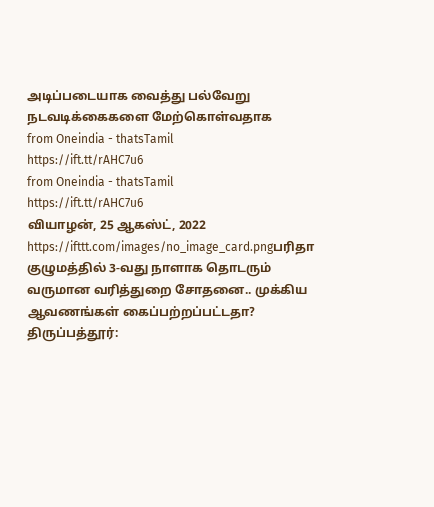அடிப்படையாக வைத்து பல்வேறு நடவடிக்கைகளை மேற்கொள்வதாக
from Oneindia - thatsTamil
https://ift.tt/rAHC7u6
from Oneindia - thatsTamil
https://ift.tt/rAHC7u6
வியாழன், 25 ஆகஸ்ட், 2022
https://ifttt.com/images/no_image_card.pngபரிதா குழுமத்தில் 3-வது நாளாக தொடரும் வருமான வரித்துறை சோதனை.. முக்கிய ஆவணங்கள் கைப்பற்றப்பட்டதா?
திருப்பத்தூர்: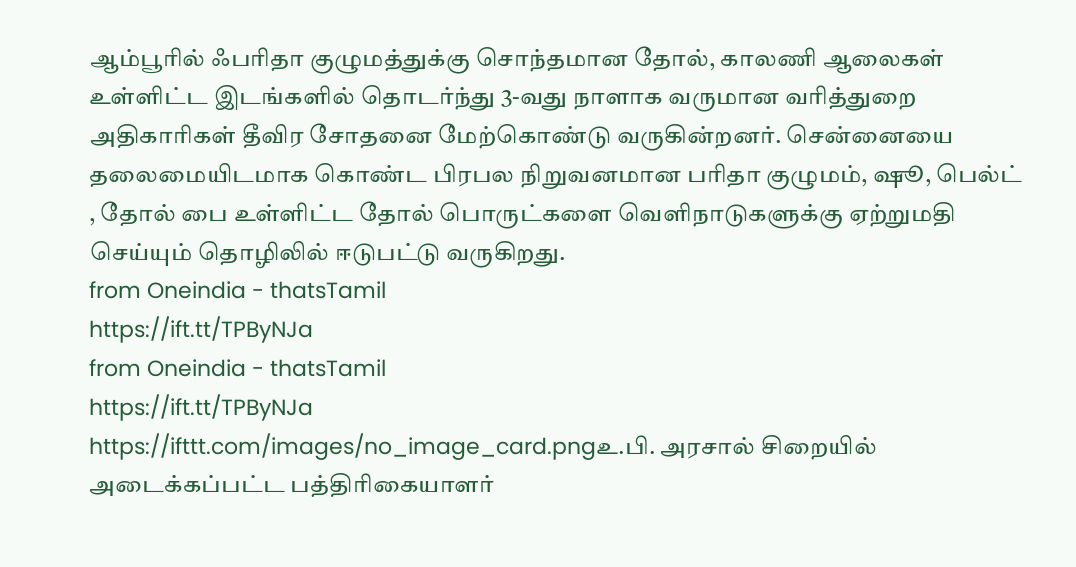ஆம்பூரில் ஃபரிதா குழுமத்துக்கு சொந்தமான தோல், காலணி ஆலைகள் உள்ளிட்ட இடங்களில் தொடர்ந்து 3-வது நாளாக வருமான வரித்துறை அதிகாரிகள் தீவிர சோதனை மேற்கொண்டு வருகின்றனர். சென்னையை தலைமையிடமாக கொண்ட பிரபல நிறுவனமான பரிதா குழுமம், ஷூ, பெல்ட் , தோல் பை உள்ளிட்ட தோல் பொருட்களை வெளிநாடுகளுக்கு ஏற்றுமதி செய்யும் தொழிலில் ஈடுபட்டு வருகிறது.
from Oneindia - thatsTamil
https://ift.tt/TPByNJa
from Oneindia - thatsTamil
https://ift.tt/TPByNJa
https://ifttt.com/images/no_image_card.pngஉ.பி. அரசால் சிறையில் அடைக்கப்பட்ட பத்திரிகையாளர்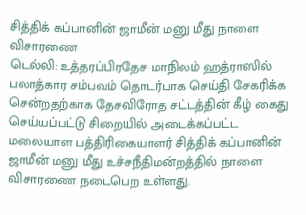சித்திக் கப்பானின் ஜாமீன் மனு மீது நாளை விசாரணை
டெல்லி: உத்தரப்பிரதேச மாநிலம் ஹத்ராஸில் பலாத்கார சம்பவம் தொடர்பாக செய்தி சேகரிக்க சென்றதற்காக தேசவிரோத சட்டத்தின் கீழ் கைது செய்யப்பட்டு சிறையில் அடைக்கப்பட்ட மலையாள பத்திரிகையாளர் சித்திக் கப்பானின் ஜாமீன் மனு மீது உச்சநீதிமன்றத்தில் நாளை விசாரணை நடைபெற உள்ளது.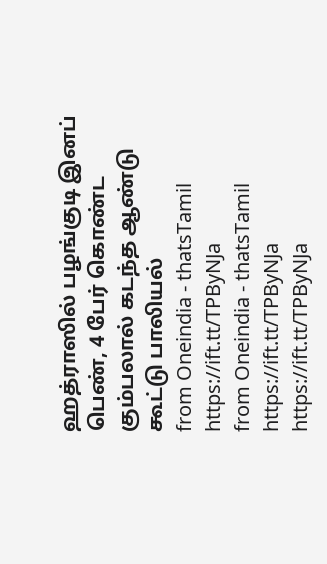ஹத்ராஸில் பழங்குடி இனப் பெண், 4 பேர் கொண்ட கும்பலால் கடந்த ஆண்டு கூட்டு பாலியல்
from Oneindia - thatsTamil
https://ift.tt/TPByNJa
from Oneindia - thatsTamil
https://ift.tt/TPByNJa
https://ift.tt/TPByNJa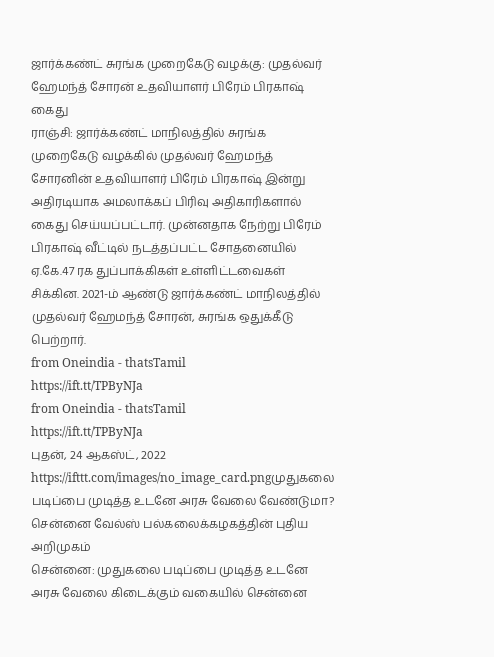ஜார்க்கண்ட் சுரங்க முறைகேடு வழக்கு: முதல்வர் ஹேமந்த் சோரன் உதவியாளர் பிரேம் பிரகாஷ் கைது
ராஞ்சி: ஜார்க்கண்ட் மாநிலத்தில் சுரங்க முறைகேடு வழக்கில் முதல்வர் ஹேமந்த் சோரனின் உதவியாளர் பிரேம் பிரகாஷ் இன்று அதிரடியாக அமலாக்கப் பிரிவு அதிகாரிகளால் கைது செய்யப்பட்டார். முன்னதாக நேற்று பிரேம் பிரகாஷ் வீட்டில் நடத்தப்பட்ட சோதனையில் ஏ.கே.47 ரக துப்பாக்கிகள் உள்ளிட்டவைகள் சிக்கின. 2021-ம் ஆண்டு ஜார்க்கண்ட் மாநிலத்தில் முதல்வர் ஹேமந்த் சோரன், சுரங்க ஒதுக்கீடு பெற்றார்.
from Oneindia - thatsTamil
https://ift.tt/TPByNJa
from Oneindia - thatsTamil
https://ift.tt/TPByNJa
புதன், 24 ஆகஸ்ட், 2022
https://ifttt.com/images/no_image_card.pngமுதுகலை படிப்பை முடித்த உடனே அரசு வேலை வேண்டுமா? சென்னை வேல்ஸ் பல்கலைக்கழகத்தின் புதிய அறிமுகம்
சென்னை: முதுகலை படிப்பை முடித்த உடனே அரசு வேலை கிடைக்கும் வகையில் சென்னை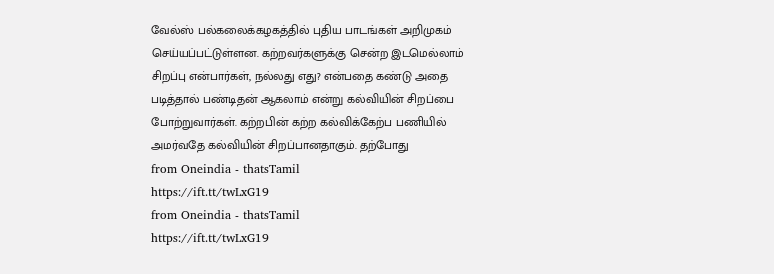வேல்ஸ் பல்கலைக்கழகத்தில் புதிய பாடங்கள் அறிமுகம் செய்யப்பட்டுள்ளன. கற்றவர்களுக்கு சென்ற இடமெல்லாம் சிறப்பு என்பார்கள், நல்லது எது? என்பதை கண்டு அதை படித்தால் பண்டிதன் ஆகலாம் என்று கல்வியின் சிறப்பை போற்றுவார்கள். கற்றபின் கற்ற கல்விக்கேற்ப பணியில் அமர்வதே கல்வியின் சிறப்பானதாகும். தற்போது
from Oneindia - thatsTamil
https://ift.tt/twLxG19
from Oneindia - thatsTamil
https://ift.tt/twLxG19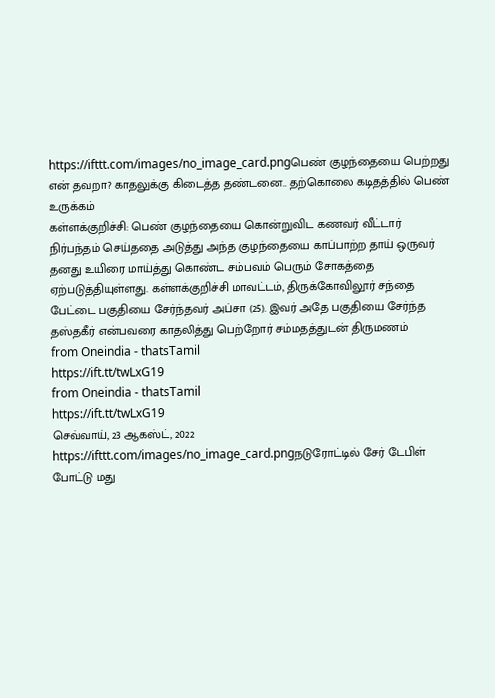https://ifttt.com/images/no_image_card.pngபெண் குழந்தையை பெற்றது என் தவறா? காதலுக்கு கிடைத்த தண்டனை.. தற்கொலை கடிதத்தில் பெண் உருக்கம்
கள்ளக்குறிச்சி: பெண் குழந்தையை கொன்றுவிட கணவர் வீட்டார் நிர்பந்தம் செய்ததை அடுத்து அந்த குழந்தையை காப்பாற்ற தாய் ஒருவர் தனது உயிரை மாய்த்து கொண்ட சம்பவம் பெரும் சோகத்தை ஏற்படுத்தியுள்ளது. கள்ளக்குறிச்சி மாவட்டம், திருக்கோவிலூர் சந்தை பேட்டை பகுதியை சேர்ந்தவர் அப்சா (25). இவர் அதே பகுதியை சேர்ந்த தஸ்தகீர் என்பவரை காதலித்து பெற்றோர் சம்மதத்துடன் திருமணம்
from Oneindia - thatsTamil
https://ift.tt/twLxG19
from Oneindia - thatsTamil
https://ift.tt/twLxG19
செவ்வாய், 23 ஆகஸ்ட், 2022
https://ifttt.com/images/no_image_card.pngநடுரோட்டில் சேர் டேபிள் போட்டு மது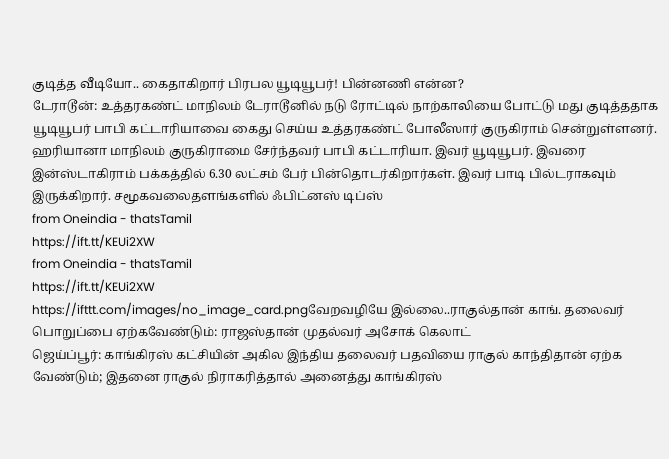குடித்த வீடியோ.. கைதாகிறார் பிரபல யூடியூபர்! பின்னணி என்ன?
டேராடூன்: உத்தரகண்ட் மாநிலம் டேராடூனில் நடு ரோட்டில் நாற்காலியை போட்டு மது குடித்ததாக யூடியூபர் பாபி கட்டாரியாவை கைது செய்ய உத்தரகண்ட் போலீஸார் குருகிராம் சென்றுள்ளனர். ஹரியானா மாநிலம் குருகிராமை சேர்ந்தவர் பாபி கட்டாரியா. இவர் யூடியூபர். இவரை இன்ஸ்டாகிராம் பக்கத்தில் 6.30 லட்சம் பேர் பின்தொடர்கிறார்கள். இவர் பாடி பில்டராகவும் இருக்கிறார். சமூகவலைதளங்களில் ஃபிட்னஸ் டிப்ஸ்
from Oneindia - thatsTamil
https://ift.tt/KEUi2XW
from Oneindia - thatsTamil
https://ift.tt/KEUi2XW
https://ifttt.com/images/no_image_card.pngவேறவழியே இல்லை..ராகுல்தான் காங். தலைவர் பொறுப்பை ஏற்கவேண்டும்: ராஜஸ்தான் முதல்வர் அசோக் கெலாட்
ஜெய்ப்பூர்: காங்கிரஸ் கட்சியின் அகில இந்திய தலைவர் பதவியை ராகுல் காந்திதான் ஏற்க வேண்டும்; இதனை ராகுல் நிராகரித்தால் அனைத்து காங்கிரஸ்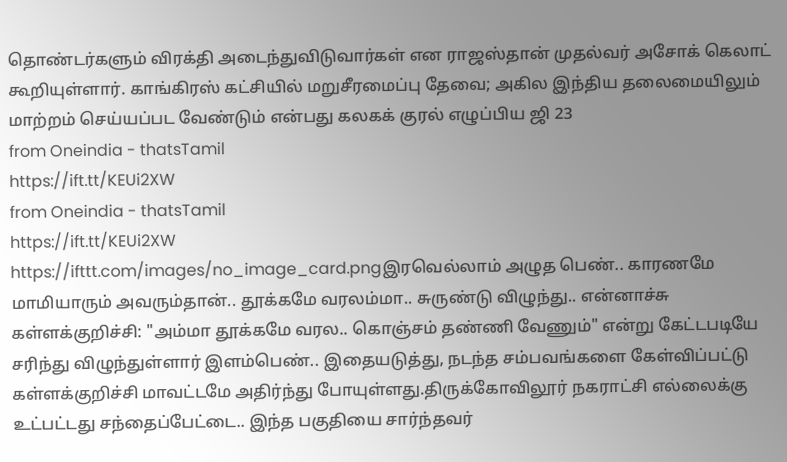தொண்டர்களும் விரக்தி அடைந்துவிடுவார்கள் என ராஜஸ்தான் முதல்வர் அசோக் கெலாட் கூறியுள்ளார். காங்கிரஸ் கட்சியில் மறுசீரமைப்பு தேவை; அகில இந்திய தலைமையிலும் மாற்றம் செய்யப்பட வேண்டும் என்பது கலகக் குரல் எழுப்பிய ஜி 23
from Oneindia - thatsTamil
https://ift.tt/KEUi2XW
from Oneindia - thatsTamil
https://ift.tt/KEUi2XW
https://ifttt.com/images/no_image_card.pngஇரவெல்லாம் அழுத பெண்.. காரணமே மாமியாரும் அவரும்தான்.. தூக்கமே வரலம்மா.. சுருண்டு விழுந்து.. என்னாச்சு
கள்ளக்குறிச்சி: "அம்மா தூக்கமே வரல.. கொஞ்சம் தண்ணி வேணும்" என்று கேட்டபடியே சரிந்து விழுந்துள்ளார் இளம்பெண்.. இதையடுத்து, நடந்த சம்பவங்களை கேள்விப்பட்டு கள்ளக்குறிச்சி மாவட்டமே அதிர்ந்து போயுள்ளது.திருக்கோவிலூர் நகராட்சி எல்லைக்கு உட்பட்டது சந்தைப்பேட்டை.. இந்த பகுதியை சார்ந்தவர்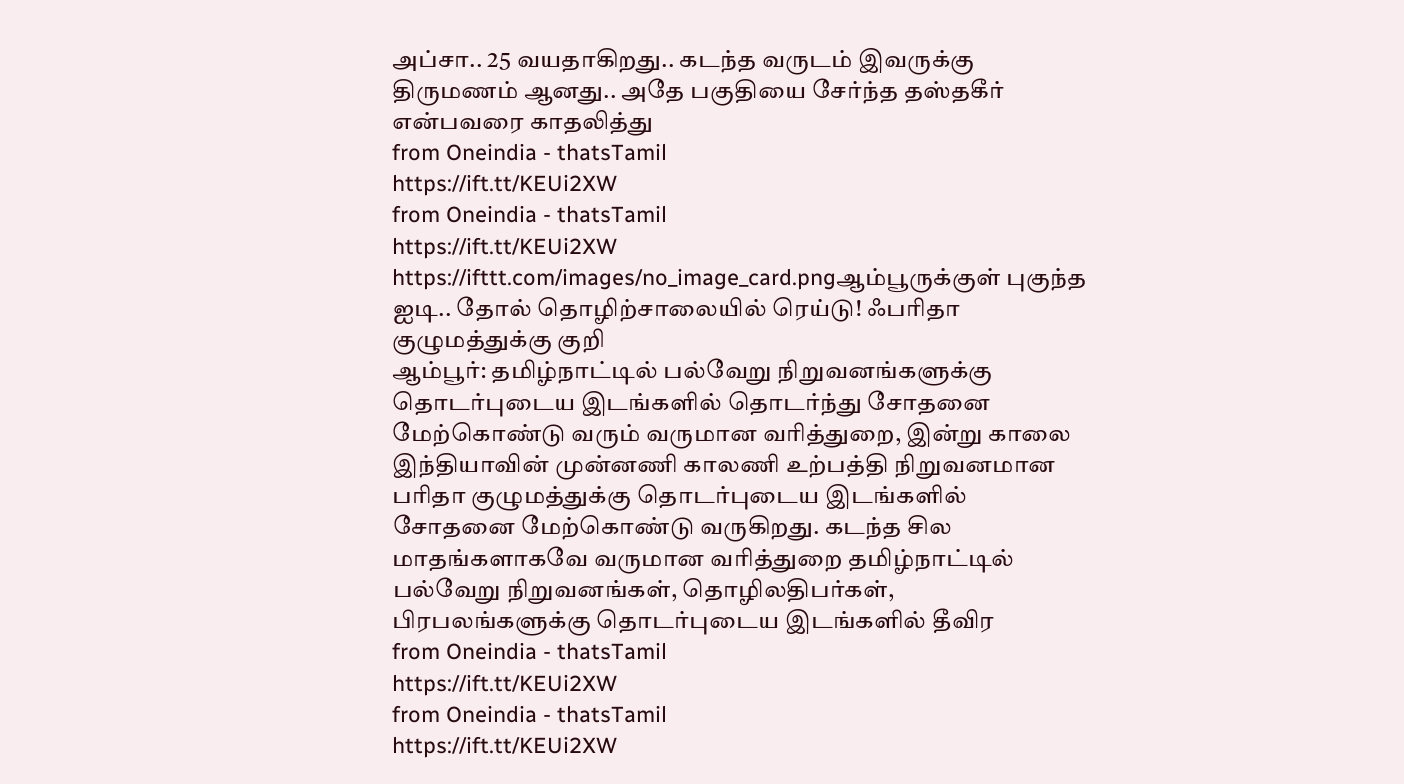அப்சா.. 25 வயதாகிறது.. கடந்த வருடம் இவருக்கு திருமணம் ஆனது.. அதே பகுதியை சேர்ந்த தஸ்தகீர் என்பவரை காதலித்து
from Oneindia - thatsTamil
https://ift.tt/KEUi2XW
from Oneindia - thatsTamil
https://ift.tt/KEUi2XW
https://ifttt.com/images/no_image_card.pngஆம்பூருக்குள் புகுந்த ஐடி.. தோல் தொழிற்சாலையில் ரெய்டு! ஃபரிதா குழுமத்துக்கு குறி
ஆம்பூர்: தமிழ்நாட்டில் பல்வேறு நிறுவனங்களுக்கு தொடர்புடைய இடங்களில் தொடர்ந்து சோதனை மேற்கொண்டு வரும் வருமான வரித்துறை, இன்று காலை இந்தியாவின் முன்னணி காலணி உற்பத்தி நிறுவனமான பரிதா குழுமத்துக்கு தொடர்புடைய இடங்களில் சோதனை மேற்கொண்டு வருகிறது. கடந்த சில மாதங்களாகவே வருமான வரித்துறை தமிழ்நாட்டில் பல்வேறு நிறுவனங்கள், தொழிலதிபர்கள், பிரபலங்களுக்கு தொடர்புடைய இடங்களில் தீவிர
from Oneindia - thatsTamil
https://ift.tt/KEUi2XW
from Oneindia - thatsTamil
https://ift.tt/KEUi2XW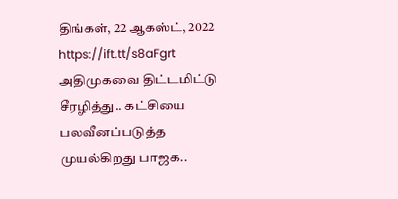திங்கள், 22 ஆகஸ்ட், 2022
https://ift.tt/s8aFgrt அதிமுகவை திட்டமிட்டு சீரழித்து.. கட்சியை பலவீனப்படுத்த முயல்கிறது பாஜக..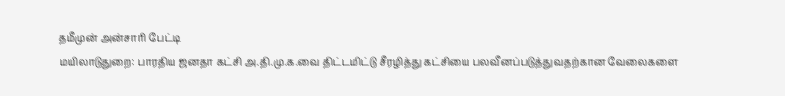தமீமுன் அன்சாரி பேட்டி
மயிலாடுதுறை: பாரதிய ஜனதா கட்சி அ.தி.மு.க.வை திட்டமிட்டு சீரழித்து கட்சியை பலவீனப்படுத்துவதற்கான வேலைகளை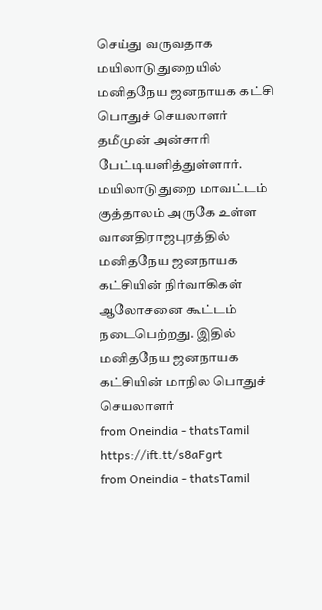செய்து வருவதாக மயிலாடுதுறையில் மனிதநேய ஜனநாயக கட்சி பொதுச் செயலாளர் தமீமுன் அன்சாரி பேட்டியளித்துள்ளார். மயிலாடுதுறை மாவட்டம் குத்தாலம் அருகே உள்ள வானதிராஜபுரத்தில் மனிதநேய ஜனநாயக கட்சியின் நிர்வாகிகள் ஆலோசனை கூட்டம் நடைபெற்றது. இதில் மனிதநேய ஜனநாயக கட்சியின் மாநில பொதுச் செயலாளர்
from Oneindia - thatsTamil
https://ift.tt/s8aFgrt
from Oneindia - thatsTamil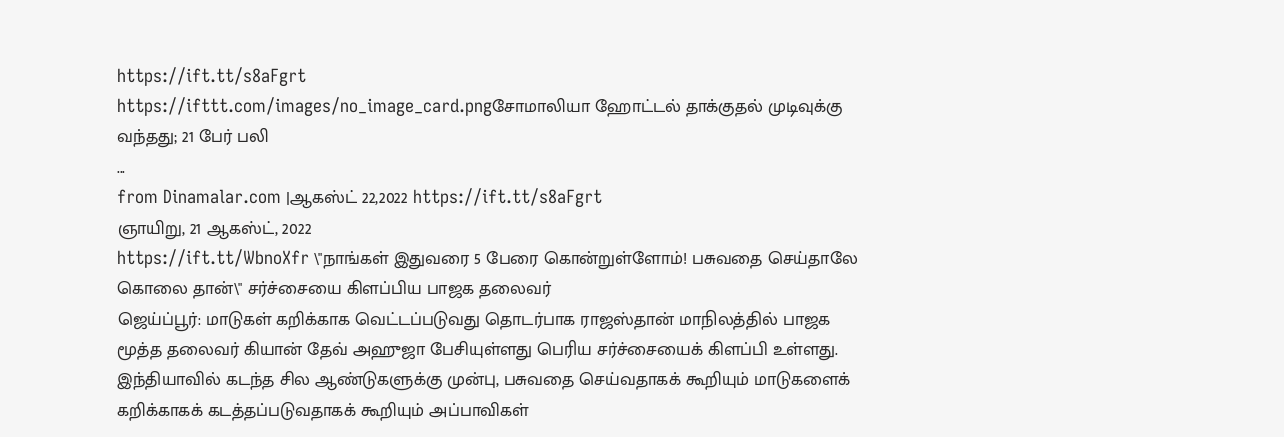https://ift.tt/s8aFgrt
https://ifttt.com/images/no_image_card.pngசோமாலியா ஹோட்டல் தாக்குதல் முடிவுக்கு வந்தது; 21 பேர் பலி
...
from Dinamalar.com |ஆகஸ்ட் 22,2022 https://ift.tt/s8aFgrt
ஞாயிறு, 21 ஆகஸ்ட், 2022
https://ift.tt/WbnoXfr \"நாங்கள் இதுவரை 5 பேரை கொன்றுள்ளோம்! பசுவதை செய்தாலே கொலை தான்\" சர்ச்சையை கிளப்பிய பாஜக தலைவர்
ஜெய்ப்பூர்: மாடுகள் கறிக்காக வெட்டப்படுவது தொடர்பாக ராஜஸ்தான் மாநிலத்தில் பாஜக மூத்த தலைவர் கியான் தேவ் அஹுஜா பேசியுள்ளது பெரிய சர்ச்சையைக் கிளப்பி உள்ளது. இந்தியாவில் கடந்த சில ஆண்டுகளுக்கு முன்பு, பசுவதை செய்வதாகக் கூறியும் மாடுகளைக் கறிக்காகக் கடத்தப்படுவதாகக் கூறியும் அப்பாவிகள்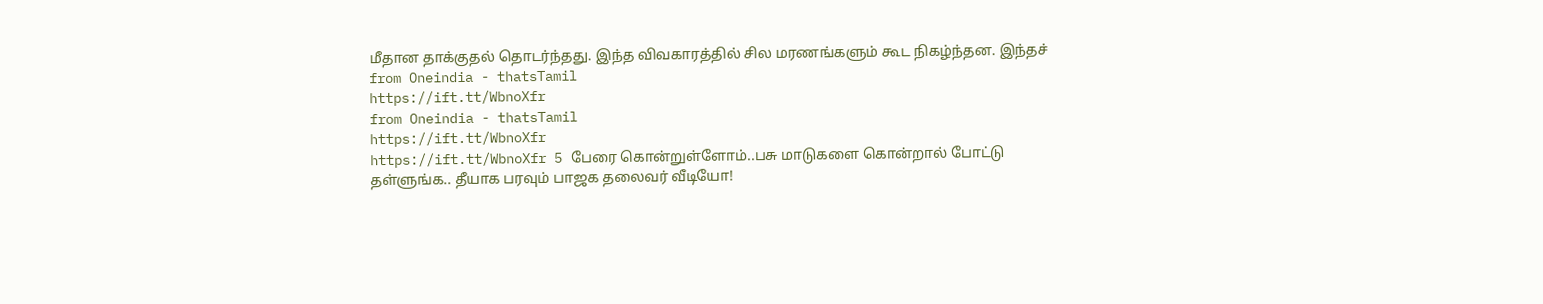மீதான தாக்குதல் தொடர்ந்தது. இந்த விவகாரத்தில் சில மரணங்களும் கூட நிகழ்ந்தன. இந்தச்
from Oneindia - thatsTamil
https://ift.tt/WbnoXfr
from Oneindia - thatsTamil
https://ift.tt/WbnoXfr
https://ift.tt/WbnoXfr 5 பேரை கொன்றுள்ளோம்..பசு மாடுகளை கொன்றால் போட்டு தள்ளுங்க.. தீயாக பரவும் பாஜக தலைவர் வீடியோ!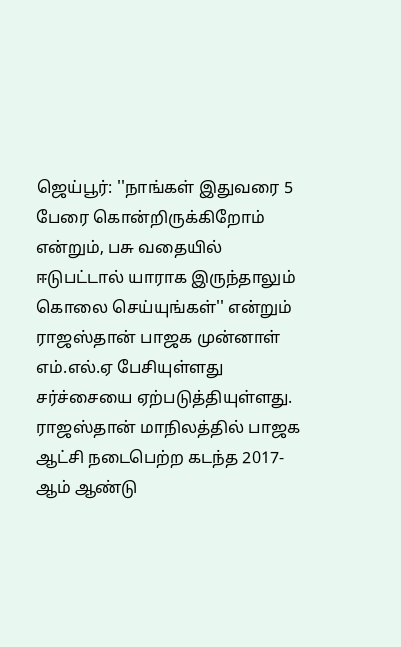ஜெய்பூர்: ''நாங்கள் இதுவரை 5 பேரை கொன்றிருக்கிறோம் என்றும், பசு வதையில் ஈடுபட்டால் யாராக இருந்தாலும் கொலை செய்யுங்கள்'' என்றும் ராஜஸ்தான் பாஜக முன்னாள் எம்.எல்.ஏ பேசியுள்ளது சர்ச்சையை ஏற்படுத்தியுள்ளது. ராஜஸ்தான் மாநிலத்தில் பாஜக ஆட்சி நடைபெற்ற கடந்த 2017- ஆம் ஆண்டு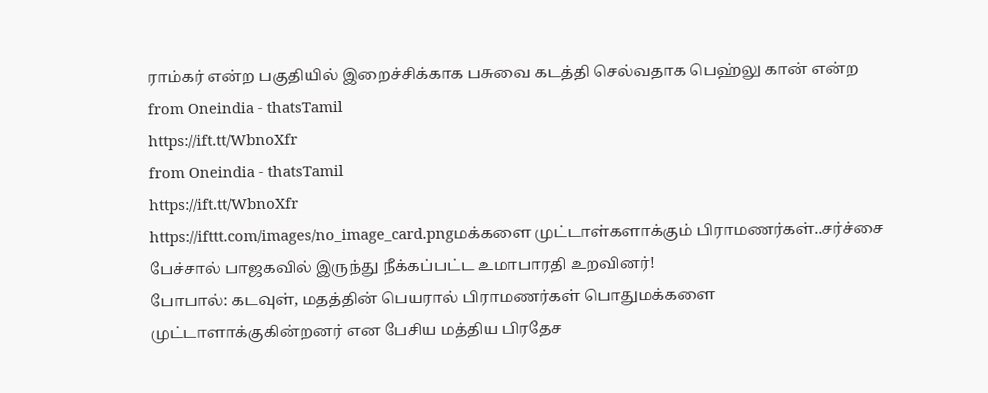ராம்கர் என்ற பகுதியில் இறைச்சிக்காக பசுவை கடத்தி செல்வதாக பெஹ்லு கான் என்ற
from Oneindia - thatsTamil
https://ift.tt/WbnoXfr
from Oneindia - thatsTamil
https://ift.tt/WbnoXfr
https://ifttt.com/images/no_image_card.pngமக்களை முட்டாள்களாக்கும் பிராமணர்கள்..சர்ச்சை பேச்சால் பாஜகவில் இருந்து நீக்கப்பட்ட உமாபாரதி உறவினர்!
போபால்: கடவுள், மதத்தின் பெயரால் பிராமணர்கள் பொதுமக்களை முட்டாளாக்குகின்றனர் என பேசிய மத்திய பிரதேச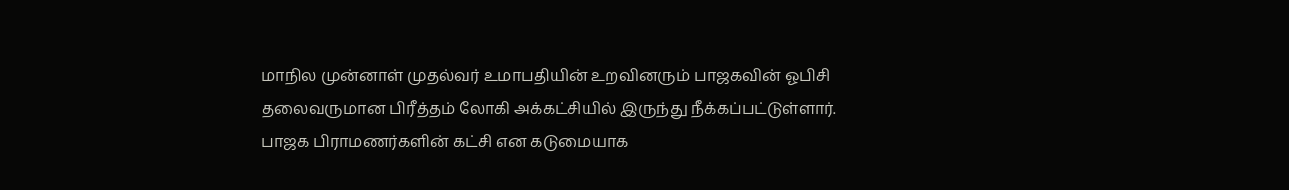மாநில முன்னாள் முதல்வர் உமாபதியின் உறவினரும் பாஜகவின் ஓபிசி தலைவருமான பிரீத்தம் லோகி அக்கட்சியில் இருந்து நீக்கப்பட்டுள்ளார். பாஜக பிராமணர்களின் கட்சி என கடுமையாக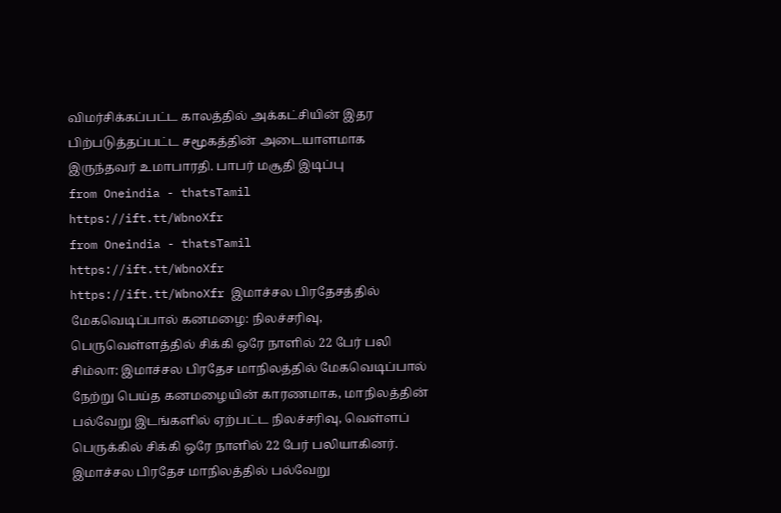விமர்சிக்கப்பட்ட காலத்தில் அக்கட்சியின் இதர பிற்படுத்தப்பட்ட சமூகத்தின் அடையாளமாக இருந்தவர் உமாபாரதி. பாபர் மசூதி இடிப்பு
from Oneindia - thatsTamil
https://ift.tt/WbnoXfr
from Oneindia - thatsTamil
https://ift.tt/WbnoXfr
https://ift.tt/WbnoXfr இமாச்சல பிரதேசத்தில் மேகவெடிப்பால் கனமழை: நிலச்சரிவு, பெருவெள்ளத்தில் சிக்கி ஒரே நாளில் 22 பேர் பலி
சிம்லா: இமாச்சல பிரதேச மாநிலத்தில் மேகவெடிப்பால் நேற்று பெய்த கனமழையின் காரணமாக, மாநிலத்தின் பல்வேறு இடங்களில் ஏற்பட்ட நிலச்சரிவு, வெள்ளப் பெருக்கில் சிக்கி ஒரே நாளில் 22 பேர் பலியாகினர். இமாச்சல பிரதேச மாநிலத்தில் பல்வேறு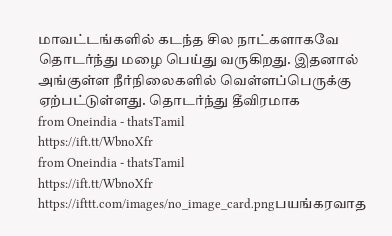மாவட்டங்களில் கடந்த சில நாட்களாகவே தொடர்ந்து மழை பெய்து வருகிறது. இதனால் அங்குள்ள நீர்நிலைகளில் வெள்ளப்பெருக்கு ஏற்பட்டுள்ளது. தொடர்ந்து தீவிரமாக
from Oneindia - thatsTamil
https://ift.tt/WbnoXfr
from Oneindia - thatsTamil
https://ift.tt/WbnoXfr
https://ifttt.com/images/no_image_card.pngபயங்கரவாத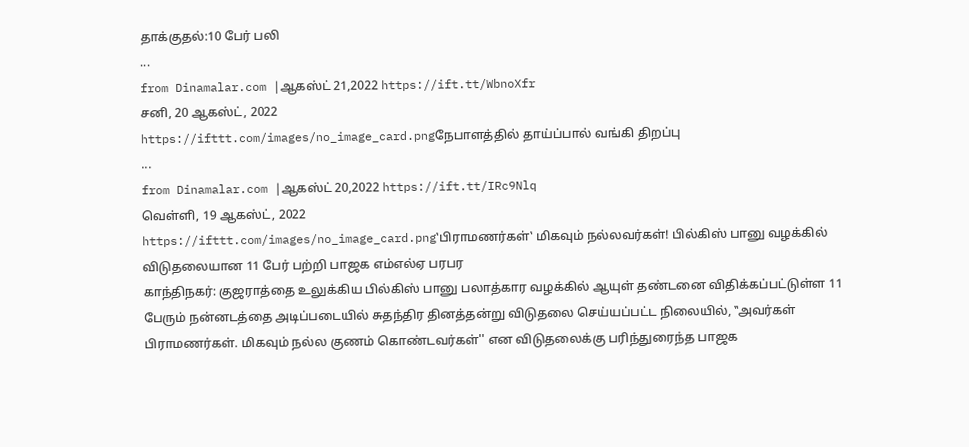தாக்குதல்:10 பேர் பலி
...
from Dinamalar.com |ஆகஸ்ட் 21,2022 https://ift.tt/WbnoXfr
சனி, 20 ஆகஸ்ட், 2022
https://ifttt.com/images/no_image_card.pngநேபாளத்தில் தாய்ப்பால் வங்கி திறப்பு
...
from Dinamalar.com |ஆகஸ்ட் 20,2022 https://ift.tt/IRc9Nlq
வெள்ளி, 19 ஆகஸ்ட், 2022
https://ifttt.com/images/no_image_card.png‛பிராமணர்கள்‛ மிகவும் நல்லவர்கள்! பில்கிஸ் பானு வழக்கில் விடுதலையான 11 பேர் பற்றி பாஜக எம்எல்ஏ பரபர
காந்திநகர்: குஜராத்தை உலுக்கிய பில்கிஸ் பானு பலாத்கார வழக்கில் ஆயுள் தண்டனை விதிக்கப்பட்டுள்ள 11 பேரும் நன்னடத்தை அடிப்படையில் சுதந்திர தினத்தன்று விடுதலை செய்யப்பட்ட நிலையில், ‛‛அவர்கள் பிராமணர்கள். மிகவும் நல்ல குணம் கொண்டவர்கள்'' என விடுதலைக்கு பரிந்துரைந்த பாஜக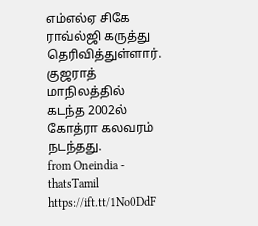எம்எல்ஏ சிகே ராவ்ல்ஜி கருத்து தெரிவித்துள்ளார். குஜராத் மாநிலத்தில் கடந்த 2002ல் கோத்ரா கலவரம் நடந்தது.
from Oneindia - thatsTamil
https://ift.tt/1No0DdF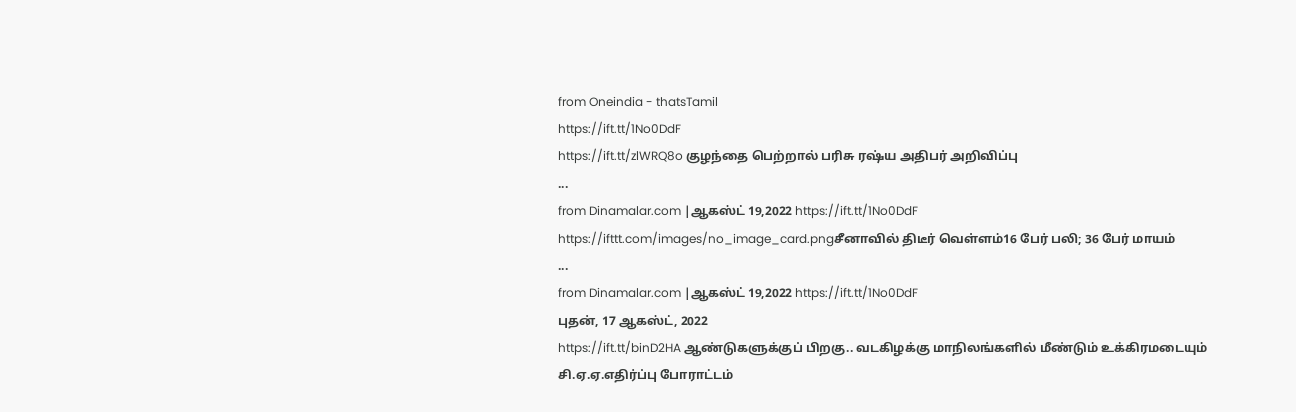from Oneindia - thatsTamil
https://ift.tt/1No0DdF
https://ift.tt/zlWRQ8o குழந்தை பெற்றால் பரிசு ரஷ்ய அதிபர் அறிவிப்பு
...
from Dinamalar.com |ஆகஸ்ட் 19,2022 https://ift.tt/1No0DdF
https://ifttt.com/images/no_image_card.pngசீனாவில் திடீர் வெள்ளம்16 பேர் பலி; 36 பேர் மாயம்
...
from Dinamalar.com |ஆகஸ்ட் 19,2022 https://ift.tt/1No0DdF
புதன், 17 ஆகஸ்ட், 2022
https://ift.tt/binD2HA ஆண்டுகளுக்குப் பிறகு.. வடகிழக்கு மாநிலங்களில் மீண்டும் உக்கிரமடையும் சி.ஏ.ஏ.எதிர்ப்பு போராட்டம்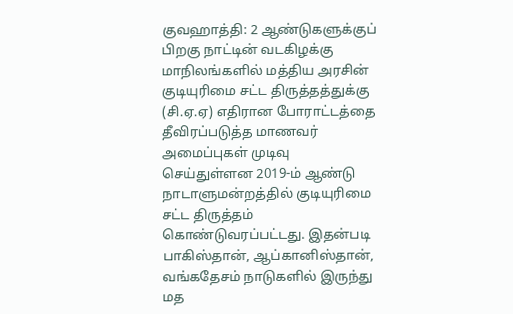குவஹாத்தி: 2 ஆண்டுகளுக்குப் பிறகு நாட்டின் வடகிழக்கு மாநிலங்களில் மத்திய அரசின் குடியுரிமை சட்ட திருத்தத்துக்கு (சி.ஏ.ஏ) எதிரான போராட்டத்தை தீவிரப்படுத்த மாணவர் அமைப்புகள் முடிவு செய்துள்ளன 2019-ம் ஆண்டு நாடாளுமன்றத்தில் குடியுரிமை சட்ட திருத்தம் கொண்டுவரப்பட்டது. இதன்படி பாகிஸ்தான், ஆப்கானிஸ்தான், வங்கதேசம் நாடுகளில் இருந்து மத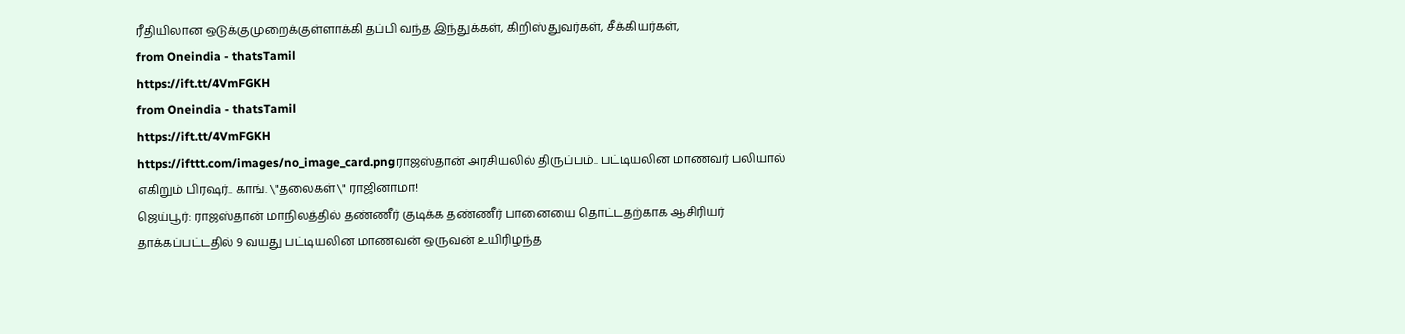ரீதியிலான ஒடுக்குமுறைக்குள்ளாக்கி தப்பி வந்த இந்துக்கள், கிறிஸ்துவர்கள், சீக்கியர்கள்,
from Oneindia - thatsTamil
https://ift.tt/4VmFGKH
from Oneindia - thatsTamil
https://ift.tt/4VmFGKH
https://ifttt.com/images/no_image_card.pngராஜஸ்தான் அரசியலில் திருப்பம்.. பட்டியலின மாணவர் பலியால் எகிறும் பிரஷர்.. காங். \"தலைகள்\" ராஜினாமா!
ஜெய்பூர்: ராஜஸ்தான் மாநிலத்தில் தண்ணீர் குடிக்க தண்ணீர் பானையை தொட்டதற்காக ஆசிரியர் தாக்கப்பட்டதில் 9 வயது பட்டியலின மாணவன் ஒருவன் உயிரிழந்த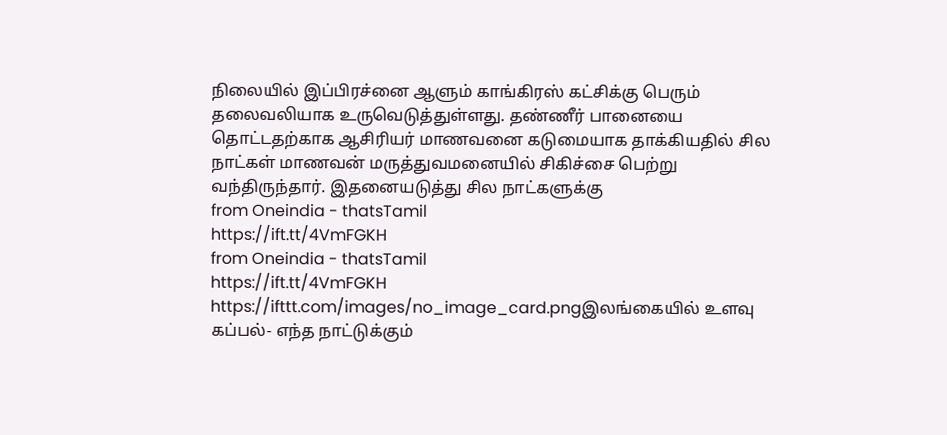நிலையில் இப்பிரச்னை ஆளும் காங்கிரஸ் கட்சிக்கு பெரும் தலைவலியாக உருவெடுத்துள்ளது. தண்ணீர் பானையை தொட்டதற்காக ஆசிரியர் மாணவனை கடுமையாக தாக்கியதில் சில நாட்கள் மாணவன் மருத்துவமனையில் சிகிச்சை பெற்று வந்திருந்தார். இதனையடுத்து சில நாட்களுக்கு
from Oneindia - thatsTamil
https://ift.tt/4VmFGKH
from Oneindia - thatsTamil
https://ift.tt/4VmFGKH
https://ifttt.com/images/no_image_card.pngஇலங்கையில் உளவு கப்பல்- எந்த நாட்டுக்கும்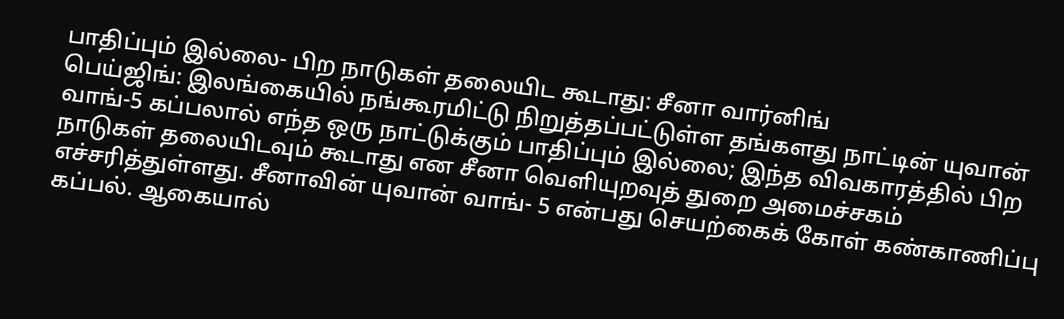பாதிப்பும் இல்லை- பிற நாடுகள் தலையிட கூடாது: சீனா வார்னிங்
பெய்ஜிங்: இலங்கையில் நங்கூரமிட்டு நிறுத்தப்பட்டுள்ள தங்களது நாட்டின் யுவான் வாங்-5 கப்பலால் எந்த ஒரு நாட்டுக்கும் பாதிப்பும் இல்லை; இந்த விவகாரத்தில் பிற நாடுகள் தலையிடவும் கூடாது என சீனா வெளியுறவுத் துறை அமைச்சகம் எச்சரித்துள்ளது. சீனாவின் யுவான் வாங்- 5 என்பது செயற்கைக் கோள் கண்காணிப்பு கப்பல். ஆகையால்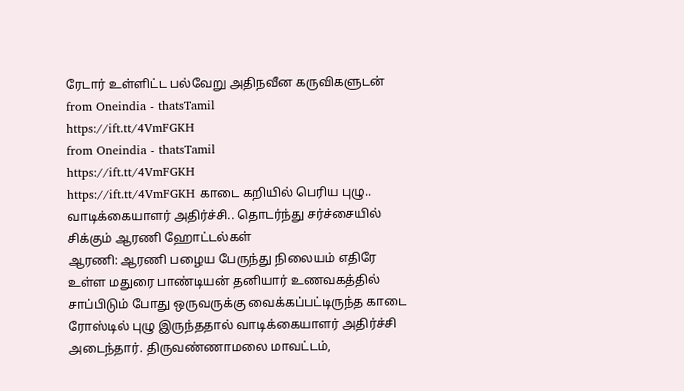ரேடார் உள்ளிட்ட பல்வேறு அதிநவீன கருவிகளுடன்
from Oneindia - thatsTamil
https://ift.tt/4VmFGKH
from Oneindia - thatsTamil
https://ift.tt/4VmFGKH
https://ift.tt/4VmFGKH காடை கறியில் பெரிய புழு.. வாடிக்கையாளர் அதிர்ச்சி.. தொடர்ந்து சர்ச்சையில் சிக்கும் ஆரணி ஹோட்டல்கள்
ஆரணி: ஆரணி பழைய பேருந்து நிலையம் எதிரே உள்ள மதுரை பாண்டியன் தனியார் உணவகத்தில் சாப்பிடும் போது ஒருவருக்கு வைக்கப்பட்டிருந்த காடை ரோஸ்டில் புழு இருந்ததால் வாடிக்கையாளர் அதிர்ச்சி அடைந்தார். திருவண்ணாமலை மாவட்டம்,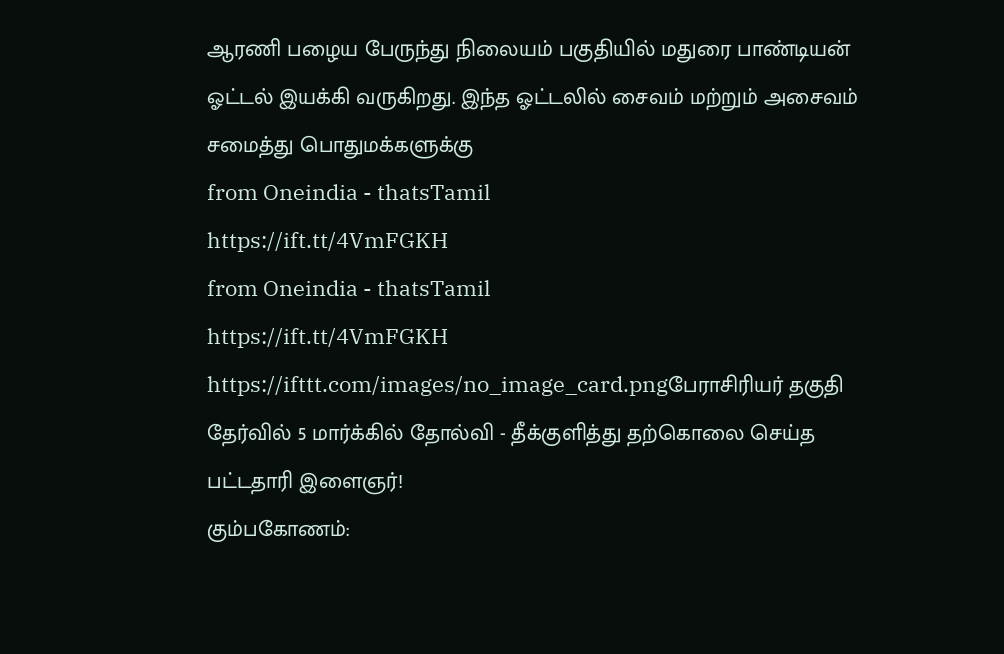ஆரணி பழைய பேருந்து நிலையம் பகுதியில் மதுரை பாண்டியன் ஓட்டல் இயக்கி வருகிறது. இந்த ஓட்டலில் சைவம் மற்றும் அசைவம் சமைத்து பொதுமக்களுக்கு
from Oneindia - thatsTamil
https://ift.tt/4VmFGKH
from Oneindia - thatsTamil
https://ift.tt/4VmFGKH
https://ifttt.com/images/no_image_card.pngபேராசிரியர் தகுதி தேர்வில் 5 மார்க்கில் தோல்வி - தீக்குளித்து தற்கொலை செய்த பட்டதாரி இளைஞர்!
கும்பகோணம்: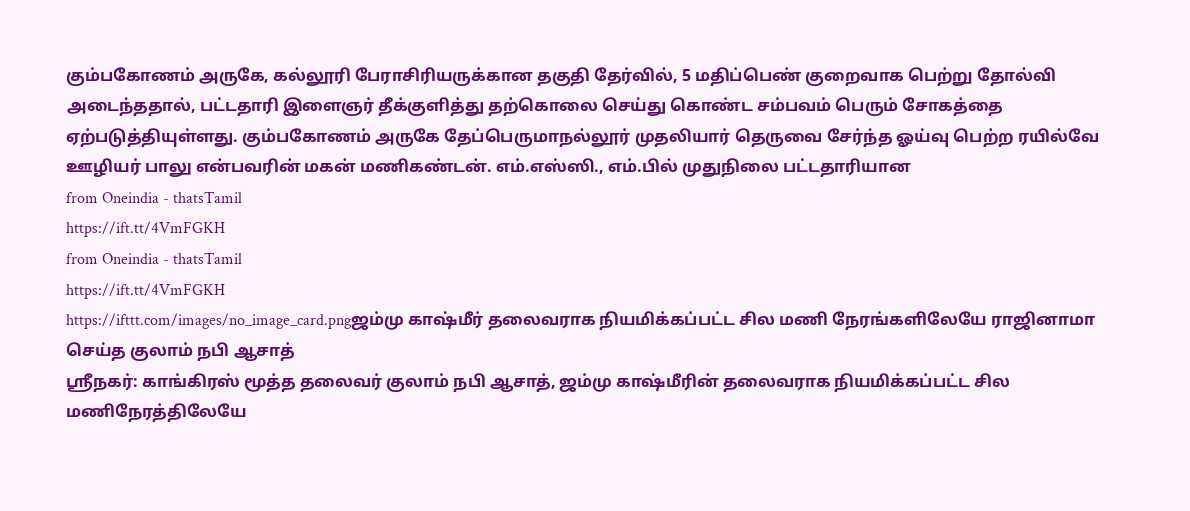கும்பகோணம் அருகே, கல்லூரி பேராசிரியருக்கான தகுதி தேர்வில், 5 மதிப்பெண் குறைவாக பெற்று தோல்வி அடைந்ததால், பட்டதாரி இளைஞர் தீக்குளித்து தற்கொலை செய்து கொண்ட சம்பவம் பெரும் சோகத்தை ஏற்படுத்தியுள்ளது. கும்பகோணம் அருகே தேப்பெருமாநல்லூர் முதலியார் தெருவை சேர்ந்த ஓய்வு பெற்ற ரயில்வே ஊழியர் பாலு என்பவரின் மகன் மணிகண்டன். எம்.எஸ்ஸி., எம்.பில் முதுநிலை பட்டதாரியான
from Oneindia - thatsTamil
https://ift.tt/4VmFGKH
from Oneindia - thatsTamil
https://ift.tt/4VmFGKH
https://ifttt.com/images/no_image_card.pngஜம்மு காஷ்மீர் தலைவராக நியமிக்கப்பட்ட சில மணி நேரங்களிலேயே ராஜினாமா செய்த குலாம் நபி ஆசாத்
ஸ்ரீநகர்: காங்கிரஸ் மூத்த தலைவர் குலாம் நபி ஆசாத், ஜம்மு காஷ்மீரின் தலைவராக நியமிக்கப்பட்ட சில மணிநேரத்திலேயே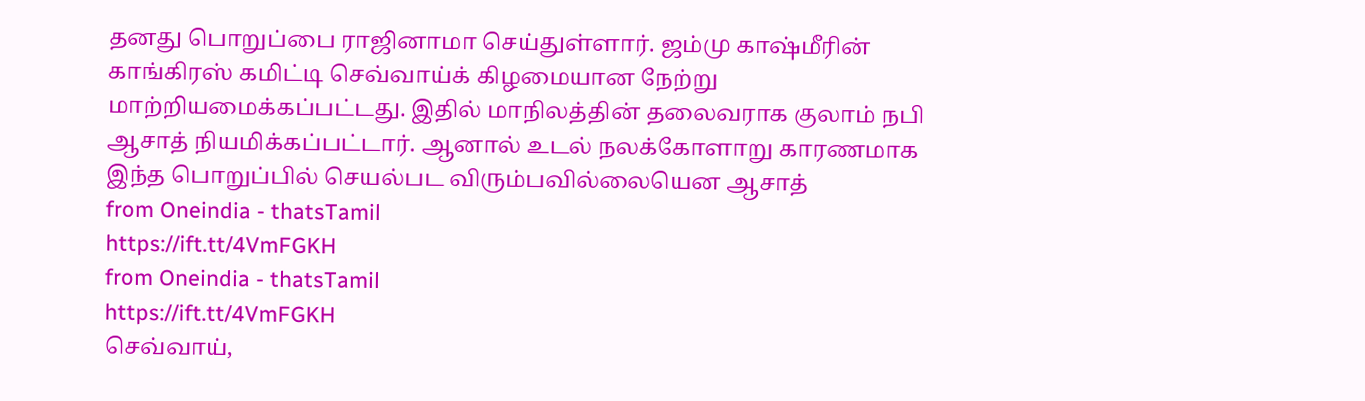தனது பொறுப்பை ராஜினாமா செய்துள்ளார். ஜம்மு காஷ்மீரின் காங்கிரஸ் கமிட்டி செவ்வாய்க் கிழமையான நேற்று மாற்றியமைக்கப்பட்டது. இதில் மாநிலத்தின் தலைவராக குலாம் நபி ஆசாத் நியமிக்கப்பட்டார். ஆனால் உடல் நலக்கோளாறு காரணமாக இந்த பொறுப்பில் செயல்பட விரும்பவில்லையென ஆசாத்
from Oneindia - thatsTamil
https://ift.tt/4VmFGKH
from Oneindia - thatsTamil
https://ift.tt/4VmFGKH
செவ்வாய்,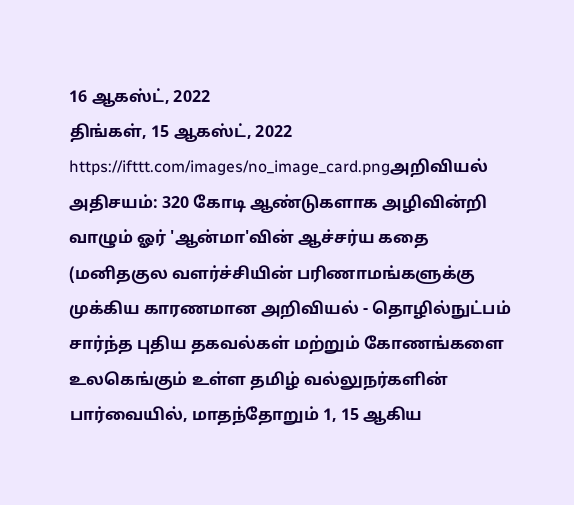16 ஆகஸ்ட், 2022
திங்கள், 15 ஆகஸ்ட், 2022
https://ifttt.com/images/no_image_card.pngஅறிவியல் அதிசயம்: 320 கோடி ஆண்டுகளாக அழிவின்றி வாழும் ஓர் 'ஆன்மா'வின் ஆச்சர்ய கதை
(மனிதகுல வளர்ச்சியின் பரிணாமங்களுக்கு முக்கிய காரணமான அறிவியல் - தொழில்நுட்பம் சார்ந்த புதிய தகவல்கள் மற்றும் கோணங்களை உலகெங்கும் உள்ள தமிழ் வல்லுநர்களின் பார்வையில், மாதந்தோறும் 1, 15 ஆகிய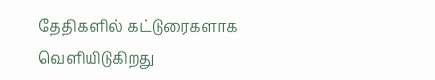தேதிகளில் கட்டுரைகளாக வெளியிடுகிறது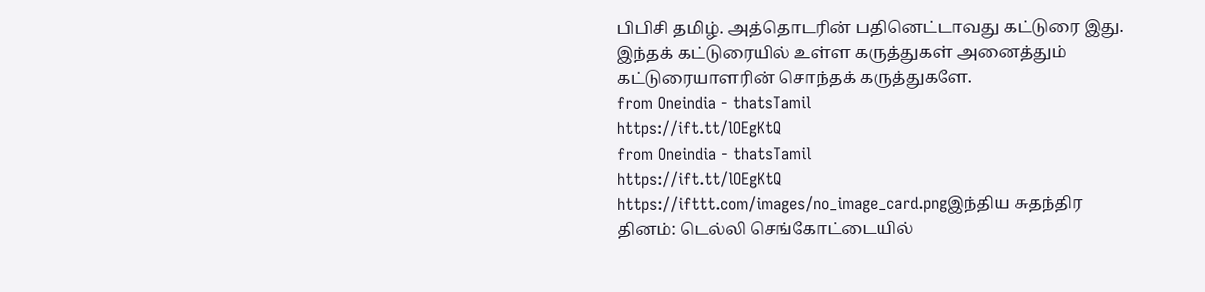பிபிசி தமிழ். அத்தொடரின் பதினெட்டாவது கட்டுரை இது. இந்தக் கட்டுரையில் உள்ள கருத்துகள் அனைத்தும் கட்டுரையாளரின் சொந்தக் கருத்துகளே.
from Oneindia - thatsTamil
https://ift.tt/lOEgKtQ
from Oneindia - thatsTamil
https://ift.tt/lOEgKtQ
https://ifttt.com/images/no_image_card.pngஇந்திய சுதந்திர தினம்: டெல்லி செங்கோட்டையில்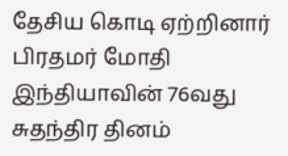தேசிய கொடி ஏற்றினார் பிரதமர் மோதி
இந்தியாவின் 76வது சுதந்திர தினம்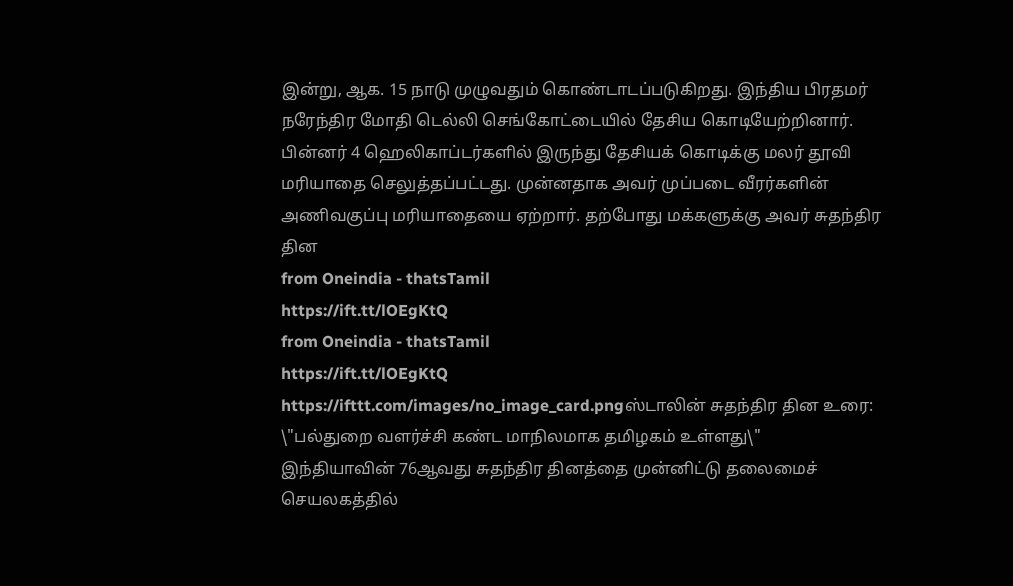இன்று, ஆக. 15 நாடு முழுவதும் கொண்டாடப்படுகிறது. இந்திய பிரதமர் நரேந்திர மோதி டெல்லி செங்கோட்டையில் தேசிய கொடியேற்றினார். பின்னர் 4 ஹெலிகாப்டர்களில் இருந்து தேசியக் கொடிக்கு மலர் தூவி மரியாதை செலுத்தப்பட்டது. முன்னதாக அவர் முப்படை வீரர்களின் அணிவகுப்பு மரியாதையை ஏற்றார். தற்போது மக்களுக்கு அவர் சுதந்திர தின
from Oneindia - thatsTamil
https://ift.tt/lOEgKtQ
from Oneindia - thatsTamil
https://ift.tt/lOEgKtQ
https://ifttt.com/images/no_image_card.pngஸ்டாலின் சுதந்திர தின உரை: \"பல்துறை வளர்ச்சி கண்ட மாநிலமாக தமிழகம் உள்ளது\"
இந்தியாவின் 76ஆவது சுதந்திர தினத்தை முன்னிட்டு தலைமைச் செயலகத்தில்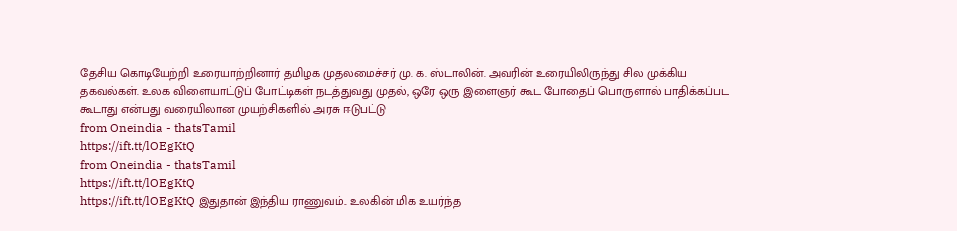தேசிய கொடியேற்றி உரையாற்றினார் தமிழக முதலமைச்சர் மு. க. ஸ்டாலின். அவரின் உரையிலிருந்து சில முக்கிய தகவல்கள். உலக விளையாட்டுப் போட்டிகள் நடத்துவது முதல், ஒரே ஒரு இளைஞர் கூட போதைப் பொருளால் பாதிக்கப்பட கூடாது என்பது வரையிலான முயற்சிகளில் அரசு ஈடுபட்டு
from Oneindia - thatsTamil
https://ift.tt/lOEgKtQ
from Oneindia - thatsTamil
https://ift.tt/lOEgKtQ
https://ift.tt/lOEgKtQ இதுதான் இந்திய ராணுவம்.. உலகின் மிக உயர்ந்த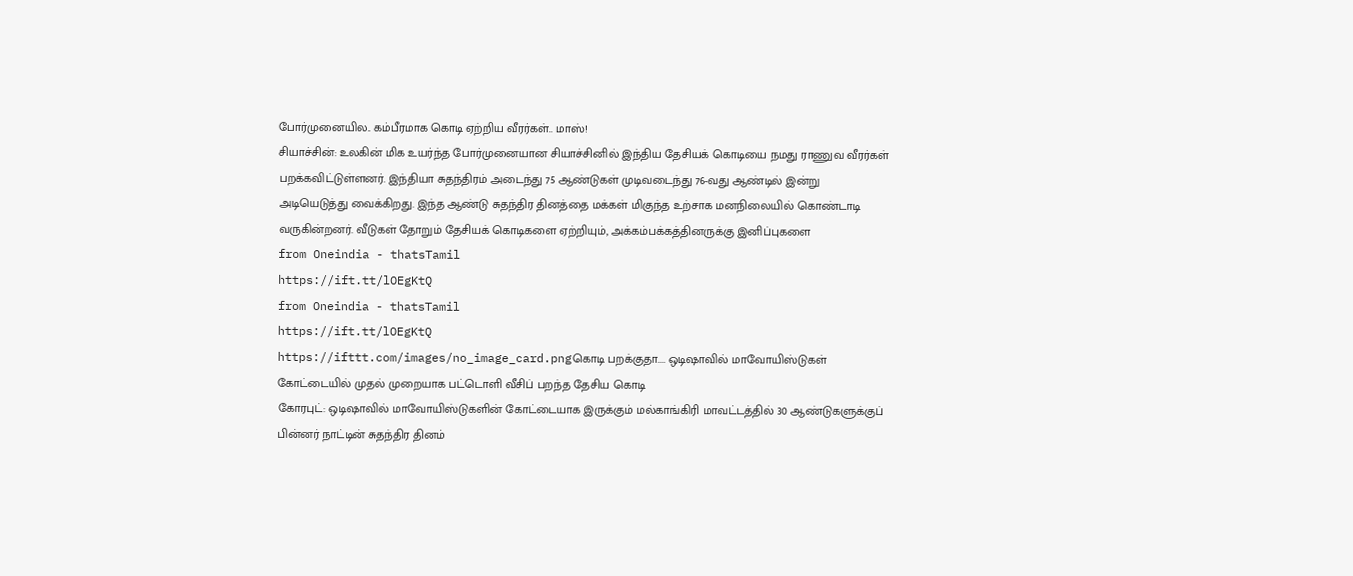போர்முனையில.. கம்பீரமாக கொடி ஏற்றிய வீரர்கள்.. மாஸ்!
சியாச்சின்: உலகின் மிக உயர்ந்த போர்முனையான சியாச்சினில் இந்திய தேசியக் கொடியை நமது ராணுவ வீரர்கள் பறக்கவிட்டுள்ளனர். இந்தியா சுதந்திரம் அடைந்து 75 ஆண்டுகள் முடிவடைந்து 76-வது ஆண்டில் இன்று அடியெடுத்து வைக்கிறது. இந்த ஆண்டு சுதந்திர தினத்தை மக்கள் மிகுந்த உற்சாக மனநிலையில் கொண்டாடி வருகின்றனர். வீடுகள் தோறும் தேசியக் கொடிகளை ஏற்றியும், அக்கம்பக்கத்தினருக்கு இனிப்புகளை
from Oneindia - thatsTamil
https://ift.tt/lOEgKtQ
from Oneindia - thatsTamil
https://ift.tt/lOEgKtQ
https://ifttt.com/images/no_image_card.pngகொடி பறக்குதா.... ஒடிஷாவில் மாவோயிஸ்டுகள் கோட்டையில் முதல் முறையாக பட்டொளி வீசிப் பறந்த தேசிய கொடி
கோரபுட்: ஒடிஷாவில் மாவோயிஸ்டுகளின் கோட்டையாக இருக்கும் மல்காங்கிரி மாவட்டத்தில் 30 ஆண்டுகளுக்குப் பின்னர் நாட்டின் சுதந்திர தினம்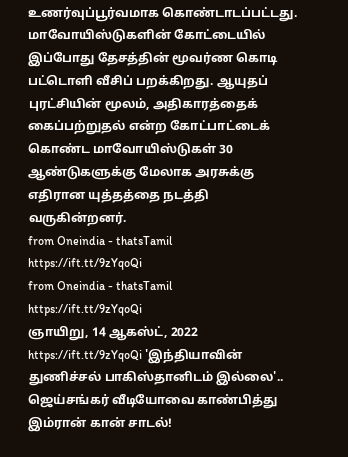உணர்வுப்பூர்வமாக கொண்டாடப்பட்டது. மாவோயிஸ்டுகளின் கோட்டையில் இப்போது தேசத்தின் மூவர்ண கொடி பட்டொளி வீசிப் பறக்கிறது. ஆயுதப் புரட்சியின் மூலம், அதிகாரத்தைக் கைப்பற்றுதல் என்ற கோட்பாட்டைக் கொண்ட மாவோயிஸ்டுகள் 30 ஆண்டுகளுக்கு மேலாக அரசுக்கு எதிரான யுத்தத்தை நடத்தி வருகின்றனர்.
from Oneindia - thatsTamil
https://ift.tt/9zYqoQi
from Oneindia - thatsTamil
https://ift.tt/9zYqoQi
ஞாயிறு, 14 ஆகஸ்ட், 2022
https://ift.tt/9zYqoQi 'இந்தியாவின் துணிச்சல் பாகிஸ்தானிடம் இல்லை'.. ஜெய்சங்கர் வீடியோவை காண்பித்து இம்ரான் கான் சாடல்!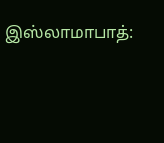இஸ்லாமாபாத்: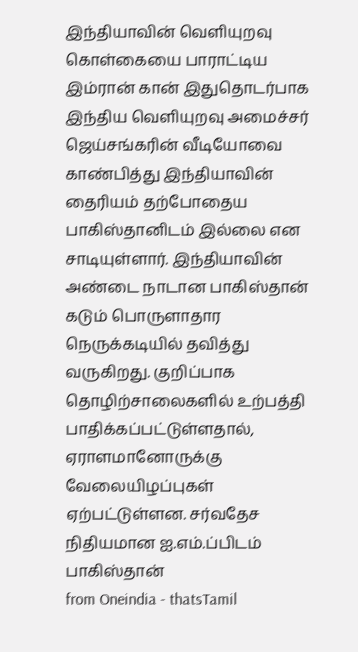இந்தியாவின் வெளியுறவு கொள்கையை பாராட்டிய இம்ரான் கான் இதுதொடர்பாக இந்திய வெளியுறவு அமைச்சர் ஜெய்சங்கரின் வீடியோவை காண்பித்து இந்தியாவின் தைரியம் தற்போதைய பாகிஸ்தானிடம் இல்லை என சாடியுள்ளார். இந்தியாவின் அண்டை நாடான பாகிஸ்தான் கடும் பொருளாதார நெருக்கடியில் தவித்து வருகிறது. குறிப்பாக தொழிற்சாலைகளில் உற்பத்தி பாதிக்கப்பட்டுள்ளதால், ஏராளமானோருக்கு வேலையிழப்புகள் ஏற்பட்டுள்ளன. சர்வதேச நிதியமான ஐ.எம்.ப்பிடம் பாகிஸ்தான்
from Oneindia - thatsTamil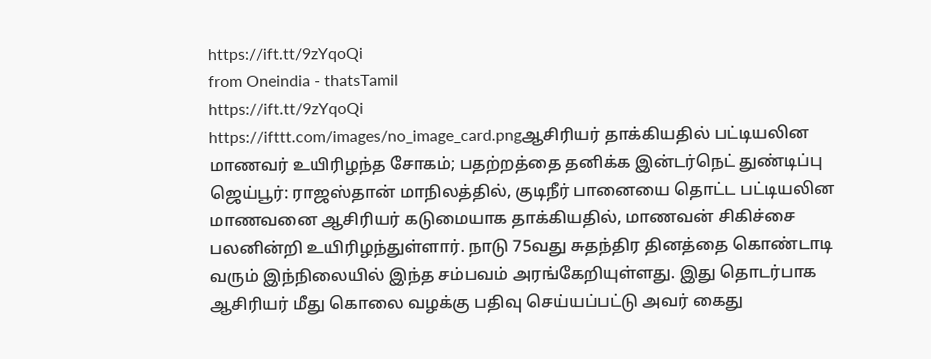https://ift.tt/9zYqoQi
from Oneindia - thatsTamil
https://ift.tt/9zYqoQi
https://ifttt.com/images/no_image_card.pngஆசிரியர் தாக்கியதில் பட்டியலின மாணவர் உயிரிழந்த சோகம்; பதற்றத்தை தனிக்க இன்டர்நெட் துண்டிப்பு
ஜெய்பூர்: ராஜஸ்தான் மாநிலத்தில், குடிநீர் பானையை தொட்ட பட்டியலின மாணவனை ஆசிரியர் கடுமையாக தாக்கியதில், மாணவன் சிகிச்சை பலனின்றி உயிரிழந்துள்ளார். நாடு 75வது சுதந்திர தினத்தை கொண்டாடி வரும் இந்நிலையில் இந்த சம்பவம் அரங்கேறியுள்ளது. இது தொடர்பாக ஆசிரியர் மீது கொலை வழக்கு பதிவு செய்யப்பட்டு அவர் கைது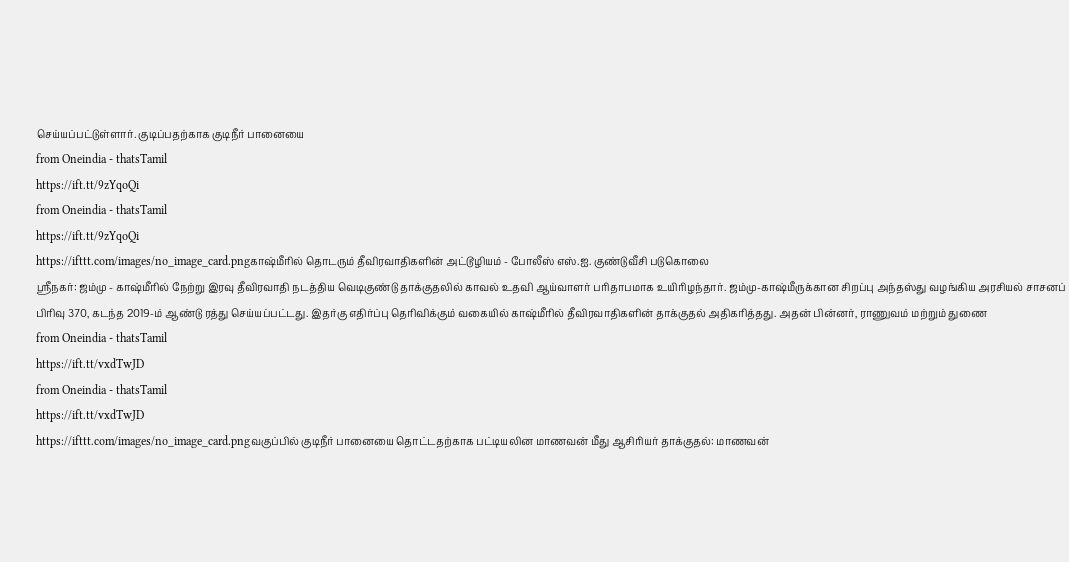செய்யப்பட்டுள்ளார். குடிப்பதற்காக குடிநீர் பானையை
from Oneindia - thatsTamil
https://ift.tt/9zYqoQi
from Oneindia - thatsTamil
https://ift.tt/9zYqoQi
https://ifttt.com/images/no_image_card.pngகாஷ்மீரில் தொடரும் தீவிரவாதிகளின் அட்டூழியம் - போலீஸ் எஸ்.ஐ. குண்டுவீசி படுகொலை
ஸ்ரீநகர்: ஜம்மு - காஷ்மீரில் நேற்று இரவு தீவிரவாதி நடத்திய வெடிகுண்டு தாக்குதலில் காவல் உதவி ஆய்வாளர் பரிதாபமாக உயிரிழந்தார். ஜம்மு-காஷ்மீருக்கான சிறப்பு அந்தஸ்து வழங்கிய அரசியல் சாசனப் பிரிவு 370, கடந்த 2019-ம் ஆண்டு ரத்து செய்யப்பட்டது. இதர்கு எதிர்ப்பு தெரிவிக்கும் வகையில் காஷ்மீரில் தீவிரவாதிகளின் தாக்குதல் அதிகரித்தது. அதன் பின்னர், ராணுவம் மற்றும் துணை
from Oneindia - thatsTamil
https://ift.tt/vxdTwJD
from Oneindia - thatsTamil
https://ift.tt/vxdTwJD
https://ifttt.com/images/no_image_card.pngவகுப்பில் குடிநீர் பானையை தொட்டதற்காக பட்டியலின மாணவன் மீது ஆசிரியர் தாக்குதல்: மாணவன்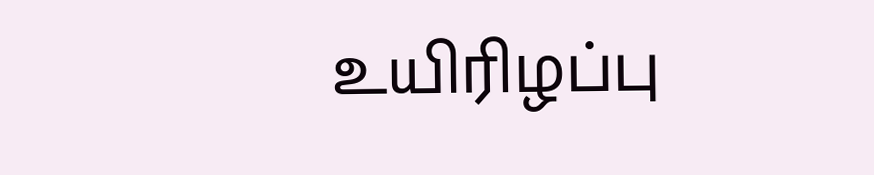உயிரிழப்பு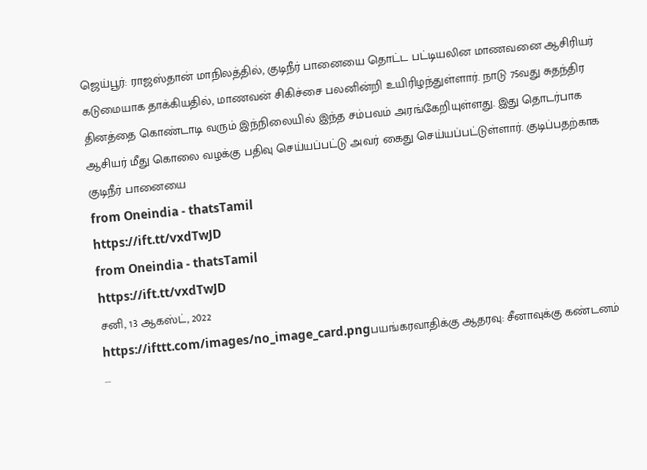ஜெய்பூர்: ராஜஸ்தான் மாநிலத்தில், குடிநீர் பானையை தொட்ட பட்டியலின மாணவனை ஆசிரியர் கடுமையாக தாக்கியதில், மாணவன் சிகிச்சை பலனின்றி உயிரிழந்துள்ளார். நாடு 75வது சுதந்திர தினத்தை கொண்டாடி வரும் இந்நிலையில் இந்த சம்பவம் அரங்கேறியுள்ளது. இது தொடர்பாக ஆசியர் மீது கொலை வழக்கு பதிவு செய்யப்பட்டு அவர் கைது செய்யப்பட்டுள்ளார். குடிப்பதற்காக குடிநீர் பானையை
from Oneindia - thatsTamil
https://ift.tt/vxdTwJD
from Oneindia - thatsTamil
https://ift.tt/vxdTwJD
சனி, 13 ஆகஸ்ட், 2022
https://ifttt.com/images/no_image_card.pngபயங்கரவாதிக்கு ஆதரவு: சீனாவுக்கு கண்டனம்
...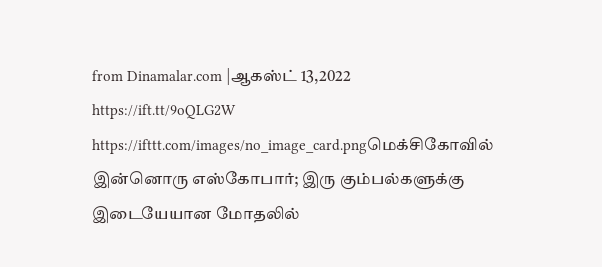from Dinamalar.com |ஆகஸ்ட் 13,2022 https://ift.tt/9oQLG2W
https://ifttt.com/images/no_image_card.pngமெக்சிகோவில் இன்னொரு எஸ்கோபார்; இரு கும்பல்களுக்கு இடையேயான மோதலில்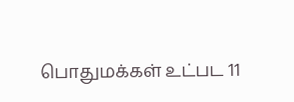பொதுமக்கள் உட்பட 11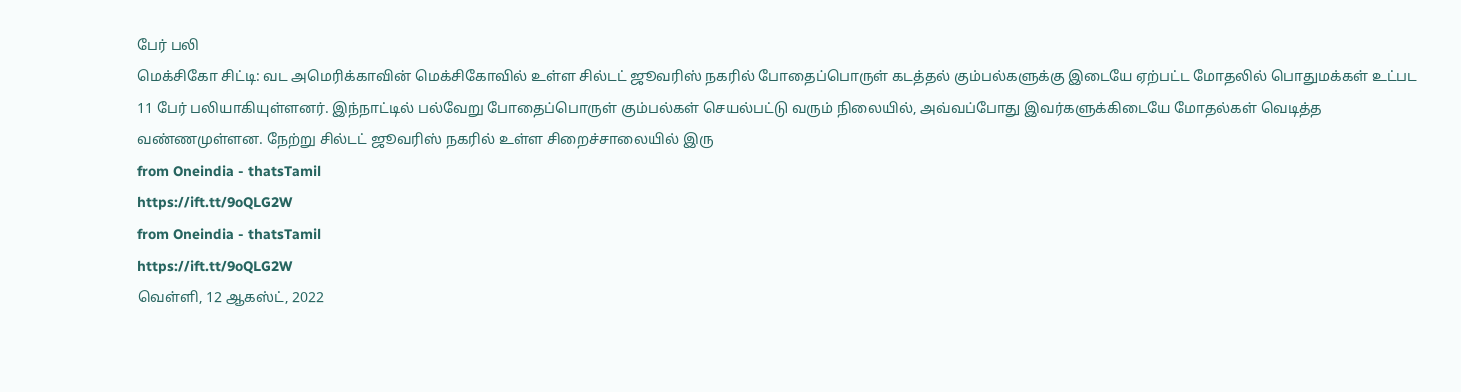பேர் பலி
மெக்சிகோ சிட்டி: வட அமெரிக்காவின் மெக்சிகோவில் உள்ள சில்டட் ஜூவரிஸ் நகரில் போதைப்பொருள் கடத்தல் கும்பல்களுக்கு இடையே ஏற்பட்ட மோதலில் பொதுமக்கள் உட்பட 11 பேர் பலியாகியுள்ளனர். இந்நாட்டில் பல்வேறு போதைப்பொருள் கும்பல்கள் செயல்பட்டு வரும் நிலையில், அவ்வப்போது இவர்களுக்கிடையே மோதல்கள் வெடித்த வண்ணமுள்ளன. நேற்று சில்டட் ஜூவரிஸ் நகரில் உள்ள சிறைச்சாலையில் இரு
from Oneindia - thatsTamil
https://ift.tt/9oQLG2W
from Oneindia - thatsTamil
https://ift.tt/9oQLG2W
வெள்ளி, 12 ஆகஸ்ட், 2022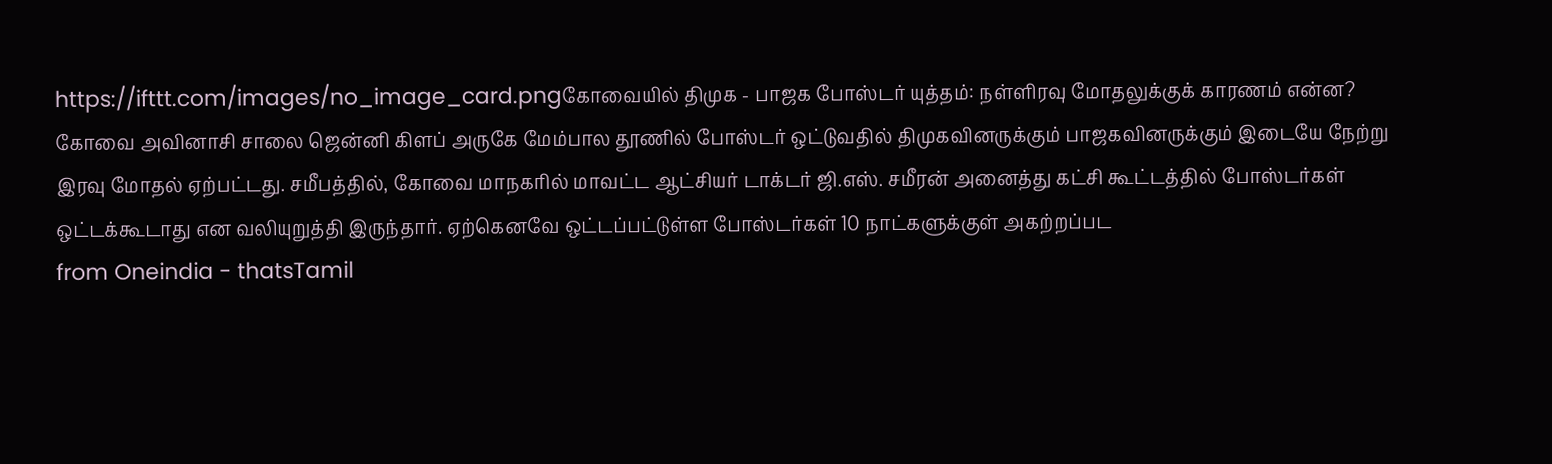https://ifttt.com/images/no_image_card.pngகோவையில் திமுக - பாஜக போஸ்டர் யுத்தம்: நள்ளிரவு மோதலுக்குக் காரணம் என்ன?
கோவை அவினாசி சாலை ஜென்னி கிளப் அருகே மேம்பால தூணில் போஸ்டர் ஒட்டுவதில் திமுகவினருக்கும் பாஜகவினருக்கும் இடையே நேற்று இரவு மோதல் ஏற்பட்டது. சமீபத்தில், கோவை மாநகரில் மாவட்ட ஆட்சியர் டாக்டர் ஜி.எஸ். சமீரன் அனைத்து கட்சி கூட்டத்தில் போஸ்டர்கள் ஒட்டக்கூடாது என வலியுறுத்தி இருந்தார். ஏற்கெனவே ஒட்டப்பட்டுள்ள போஸ்டர்கள் 10 நாட்களுக்குள் அகற்றப்பட
from Oneindia - thatsTamil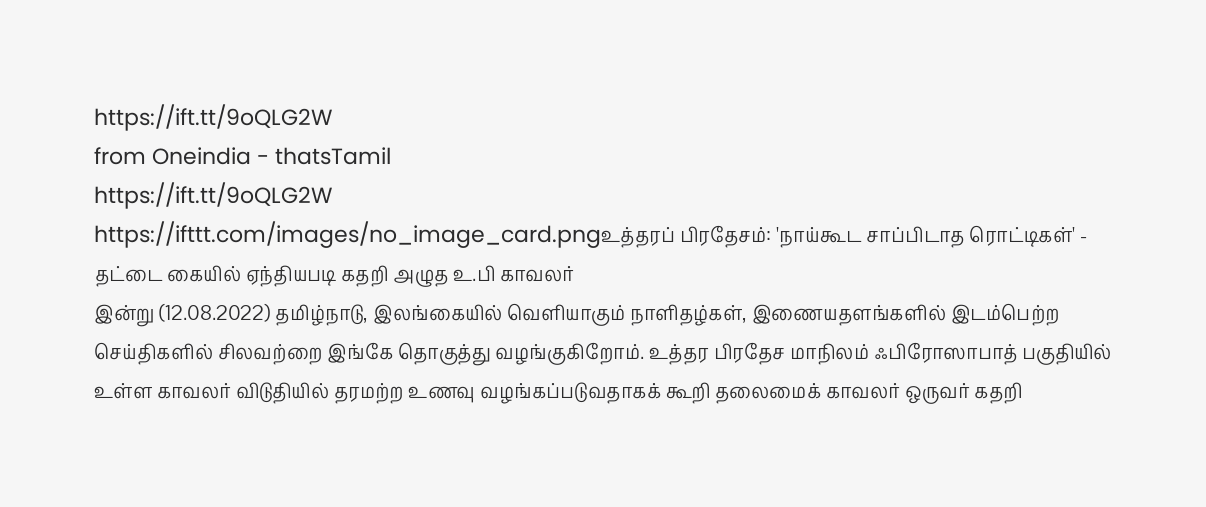https://ift.tt/9oQLG2W
from Oneindia - thatsTamil
https://ift.tt/9oQLG2W
https://ifttt.com/images/no_image_card.pngஉத்தரப் பிரதேசம்: 'நாய்கூட சாப்பிடாத ரொட்டிகள்' - தட்டை கையில் ஏந்தியபடி கதறி அழுத உ.பி காவலர்
இன்று (12.08.2022) தமிழ்நாடு, இலங்கையில் வெளியாகும் நாளிதழ்கள், இணையதளங்களில் இடம்பெற்ற செய்திகளில் சிலவற்றை இங்கே தொகுத்து வழங்குகிறோம். உத்தர பிரதேச மாநிலம் ஃபிரோஸாபாத் பகுதியில் உள்ள காவலர் விடுதியில் தரமற்ற உணவு வழங்கப்படுவதாகக் கூறி தலைமைக் காவலர் ஒருவர் கதறி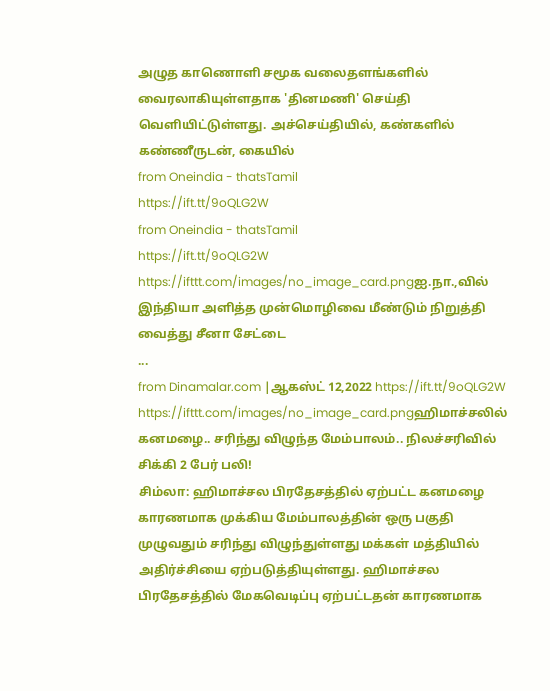அழுத காணொளி சமூக வலைதளங்களில் வைரலாகியுள்ளதாக 'தினமணி' செய்தி வெளியிட்டுள்ளது. அச்செய்தியில், கண்களில் கண்ணீருடன், கையில்
from Oneindia - thatsTamil
https://ift.tt/9oQLG2W
from Oneindia - thatsTamil
https://ift.tt/9oQLG2W
https://ifttt.com/images/no_image_card.pngஐ.நா.,வில் இந்தியா அளித்த முன்மொழிவை மீண்டும் நிறுத்தி வைத்து சீனா சேட்டை
...
from Dinamalar.com |ஆகஸ்ட் 12,2022 https://ift.tt/9oQLG2W
https://ifttt.com/images/no_image_card.pngஹிமாச்சலில் கனமழை.. சரிந்து விழுந்த மேம்பாலம்.. நிலச்சரிவில் சிக்கி 2 பேர் பலி!
சிம்லா: ஹிமாச்சல பிரதேசத்தில் ஏற்பட்ட கனமழை காரணமாக முக்கிய மேம்பாலத்தின் ஒரு பகுதி முழுவதும் சரிந்து விழுந்துள்ளது மக்கள் மத்தியில் அதிர்ச்சியை ஏற்படுத்தியுள்ளது. ஹிமாச்சல பிரதேசத்தில் மேகவெடிப்பு ஏற்பட்டதன் காரணமாக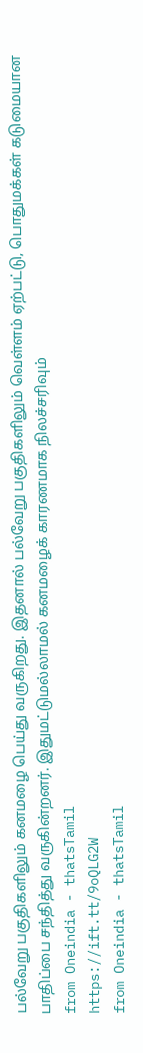பல்வேறு பகுதிகளிலும் கனமழை பெய்து வருகிறது. இதனால் பல்வேறு பகுதிகளிலும் வெள்ளம் ஏற்பட்டு, பொதுமக்கள் கடுமையான பாதிப்பை சந்தித்து வருகின்றனர். இதுமட்டுமல்லாமல் கனமழைக் காரணமாக நிலச்சரிவும்
from Oneindia - thatsTamil
https://ift.tt/9oQLG2W
from Oneindia - thatsTamil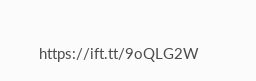https://ift.tt/9oQLG2W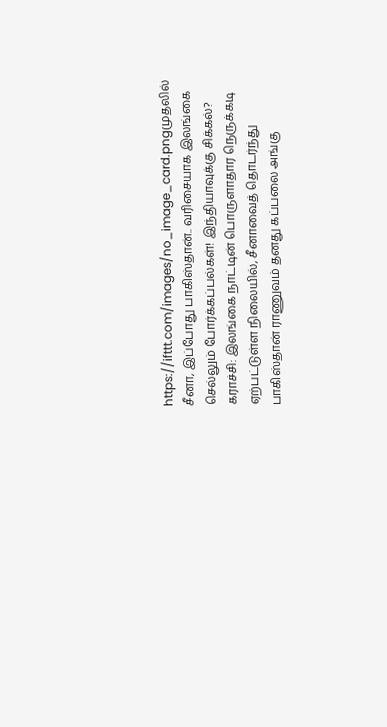https://ifttt.com/images/no_image_card.pngமுதலில் சீனா, இப்போது பாகிஸ்தான்.. வரிசையாக இலங்கை செல்லும் போர்க்கப்பல்கள்! இந்தியாவுக்கு சிக்கல்?
கராச்சி: இலங்கை நாட்டின் பொருளாதார நெருக்கடி ஏற்பட்டுள்ள நிலையில், சீனாவைத் தொடர்ந்து பாகிஸ்தான் ராணுவம் தனது கப்பலை அங்கு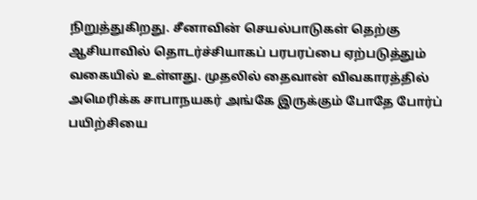நிறுத்துகிறது. சீனாவின் செயல்பாடுகள் தெற்கு ஆசியாவில் தொடர்ச்சியாகப் பரபரப்பை ஏற்படுத்தும் வகையில் உள்ளது. முதலில் தைவான் விவகாரத்தில் அமெரிக்க சாபாநயகர் அங்கே இருக்கும் போதே போர்ப் பயிற்சியை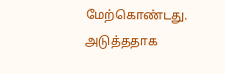மேற்கொண்டது. அடுத்ததாக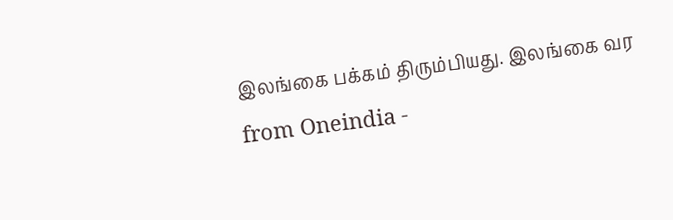இலங்கை பக்கம் திரும்பியது. இலங்கை வர
from Oneindia -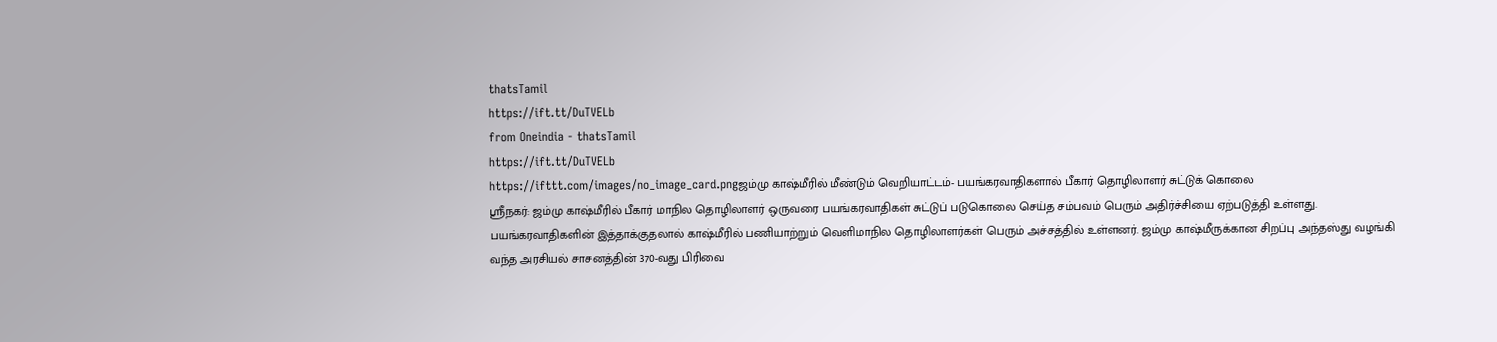thatsTamil
https://ift.tt/DuTVELb
from Oneindia - thatsTamil
https://ift.tt/DuTVELb
https://ifttt.com/images/no_image_card.pngஜம்மு காஷ்மீரில் மீண்டும் வெறியாட்டம்- பயங்கரவாதிகளால் பீகார் தொழிலாளர் சுட்டுக் கொலை
ஶ்ரீநகர்: ஜம்மு காஷ்மீரில் பீகார் மாநில தொழிலாளர் ஒருவரை பயங்கரவாதிகள் சுட்டுப் படுகொலை செய்த சம்பவம் பெரும் அதிர்ச்சியை ஏற்படுத்தி உள்ளது. பயங்கரவாதிகளின் இத்தாக்குதலால் காஷ்மீரில் பணியாற்றும் வெளிமாநில தொழிலாளர்கள் பெரும் அச்சத்தில் உள்ளனர். ஜம்மு காஷ்மீருக்கான சிறப்பு அந்தஸ்து வழங்கி வந்த அரசியல் சாசனத்தின் 370-வது பிரிவை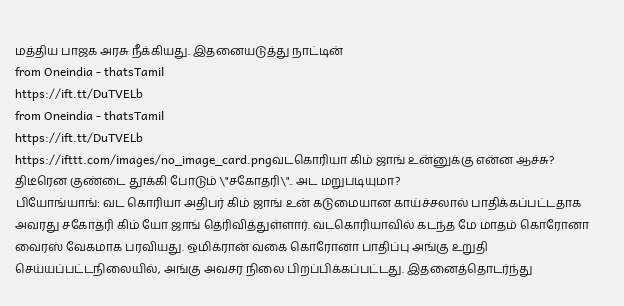மத்திய பாஜக அரசு நீக்கியது. இதனையடுத்து நாட்டின்
from Oneindia - thatsTamil
https://ift.tt/DuTVELb
from Oneindia - thatsTamil
https://ift.tt/DuTVELb
https://ifttt.com/images/no_image_card.pngவடகொரியா கிம் ஜாங் உன்னுக்கு என்ன ஆச்சு? திடீரென குண்டை தூக்கி போடும் \"சகோதரி\".. அட மறுபடியுமா?
பியோங்யாங்: வட கொரியா அதிபர் கிம் ஜாங் உன் கடுமையான காய்ச்சலால் பாதிக்கப்பட்டதாக அவரது சகோதரி கிம் யோ ஜாங் தெரிவித்துள்ளார். வடகொரியாவில் கடந்த மே மாதம் கொரோனா வைரஸ் வேகமாக பரவியது. ஒமிக்ரான் வகை கொரோனா பாதிப்பு அங்கு உறுதி செய்யப்பட்டநிலையில், அங்கு அவசர நிலை பிறப்பிக்கப்பட்டது. இதனைத்தொடர்ந்து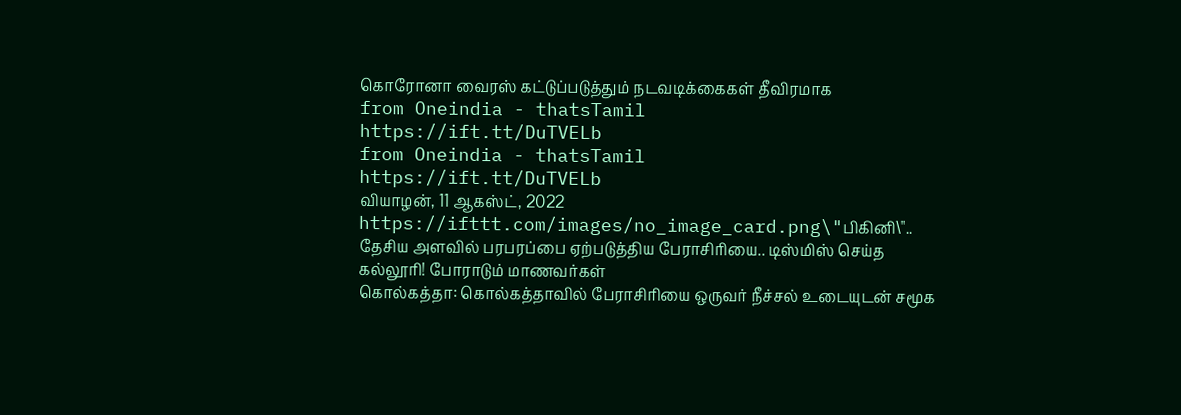கொரோனா வைரஸ் கட்டுப்படுத்தும் நடவடிக்கைகள் தீவிரமாக
from Oneindia - thatsTamil
https://ift.tt/DuTVELb
from Oneindia - thatsTamil
https://ift.tt/DuTVELb
வியாழன், 11 ஆகஸ்ட், 2022
https://ifttt.com/images/no_image_card.png\"பிகினி\".. தேசிய அளவில் பரபரப்பை ஏற்படுத்திய பேராசிரியை.. டிஸ்மிஸ் செய்த கல்லூரி! போராடும் மாணவர்கள்
கொல்கத்தா: கொல்கத்தாவில் பேராசிரியை ஒருவர் நீச்சல் உடையுடன் சமூக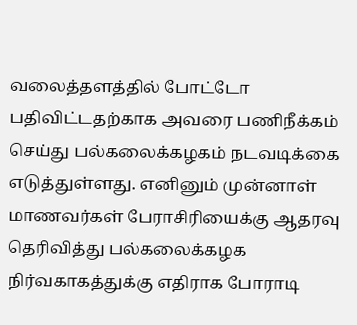வலைத்தளத்தில் போட்டோ பதிவிட்டதற்காக அவரை பணிநீக்கம் செய்து பல்கலைக்கழகம் நடவடிக்கை எடுத்துள்ளது. எனினும் முன்னாள் மாணவர்கள் பேராசிரியைக்கு ஆதரவு தெரிவித்து பல்கலைக்கழக நிர்வகாகத்துக்கு எதிராக போராடி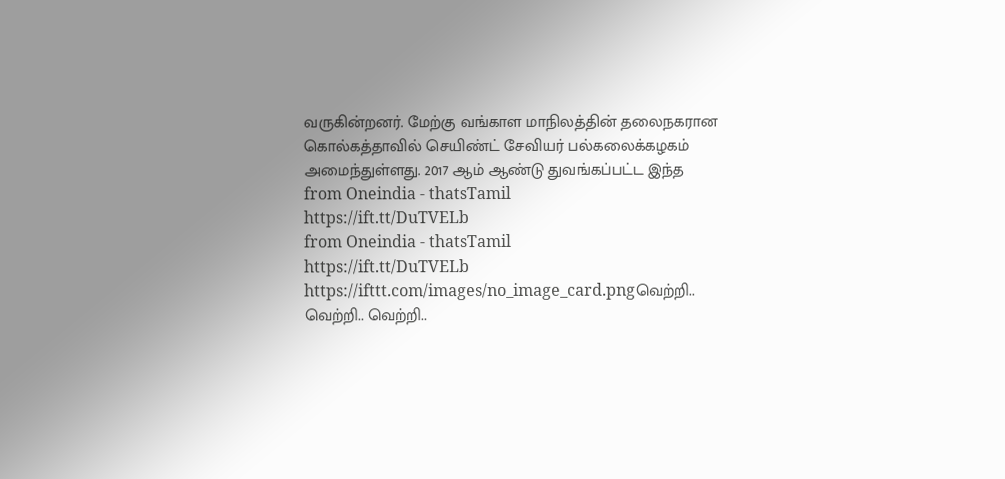வருகின்றனர். மேற்கு வங்காள மாநிலத்தின் தலைநகரான கொல்கத்தாவில் செயிண்ட் சேவியர் பல்கலைக்கழகம் அமைந்துள்ளது. 2017 ஆம் ஆண்டு துவங்கப்பட்ட இந்த
from Oneindia - thatsTamil
https://ift.tt/DuTVELb
from Oneindia - thatsTamil
https://ift.tt/DuTVELb
https://ifttt.com/images/no_image_card.pngவெற்றி.. வெற்றி.. வெற்றி..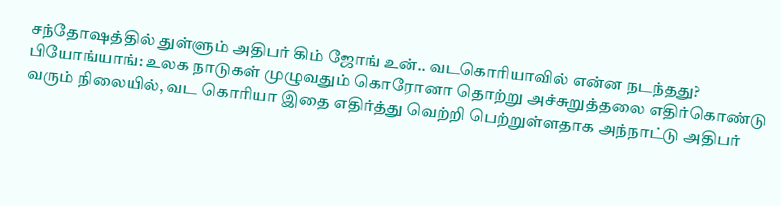சந்தோஷத்தில் துள்ளும் அதிபர் கிம் ஜோங் உன்.. வடகொரியாவில் என்ன நடந்தது?
பியோங்யாங்: உலக நாடுகள் முழுவதும் கொரோனா தொற்று அச்சுறுத்தலை எதிர்கொண்டு வரும் நிலையில், வட கொரியா இதை எதிர்த்து வெற்றி பெற்றுள்ளதாக அந்நாட்டு அதிபர்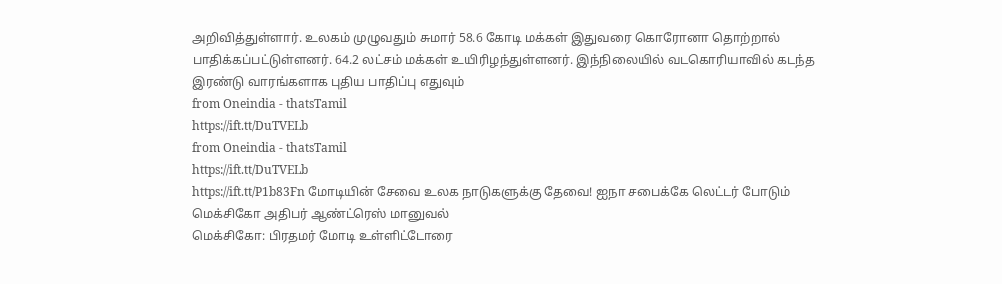அறிவித்துள்ளார். உலகம் முழுவதும் சுமார் 58.6 கோடி மக்கள் இதுவரை கொரோனா தொற்றால் பாதிக்கப்பட்டுள்ளனர். 64.2 லட்சம் மக்கள் உயிரிழந்துள்ளனர். இந்நிலையில் வடகொரியாவில் கடந்த இரண்டு வாரங்களாக புதிய பாதிப்பு எதுவும்
from Oneindia - thatsTamil
https://ift.tt/DuTVELb
from Oneindia - thatsTamil
https://ift.tt/DuTVELb
https://ift.tt/P1b83Fn மோடியின் சேவை உலக நாடுகளுக்கு தேவை! ஐநா சபைக்கே லெட்டர் போடும் மெக்சிகோ அதிபர் ஆண்ட்ரெஸ் மானுவல்
மெக்சிகோ: பிரதமர் மோடி உள்ளிட்டோரை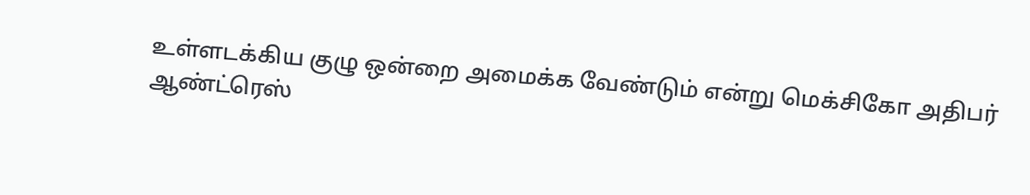உள்ளடக்கிய குழு ஒன்றை அமைக்க வேண்டும் என்று மெக்சிகோ அதிபர் ஆண்ட்ரெஸ்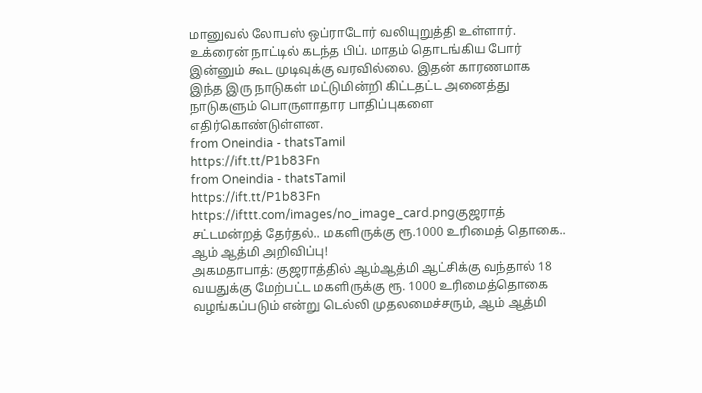மானுவல் லோபஸ் ஒப்ராடோர் வலியுறுத்தி உள்ளார். உக்ரைன் நாட்டில் கடந்த பிப். மாதம் தொடங்கிய போர் இன்னும் கூட முடிவுக்கு வரவில்லை. இதன் காரணமாக இந்த இரு நாடுகள் மட்டுமின்றி கிட்டதட்ட அனைத்து நாடுகளும் பொருளாதார பாதிப்புகளை எதிர்கொண்டுள்ளன.
from Oneindia - thatsTamil
https://ift.tt/P1b83Fn
from Oneindia - thatsTamil
https://ift.tt/P1b83Fn
https://ifttt.com/images/no_image_card.pngகுஜராத் சட்டமன்றத் தேர்தல்.. மகளிருக்கு ரூ.1000 உரிமைத் தொகை.. ஆம் ஆத்மி அறிவிப்பு!
அகமதாபாத்: குஜராத்தில் ஆம்ஆத்மி ஆட்சிக்கு வந்தால் 18 வயதுக்கு மேற்பட்ட மகளிருக்கு ரூ. 1000 உரிமைத்தொகை வழங்கப்படும் என்று டெல்லி முதலமைச்சரும், ஆம் ஆத்மி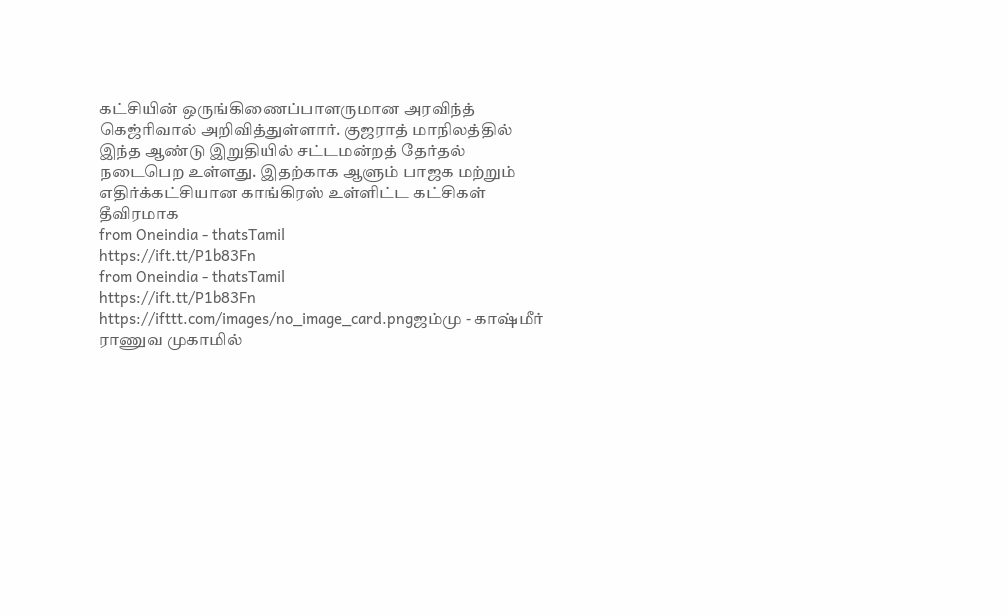கட்சியின் ஒருங்கிணைப்பாளருமான அரவிந்த் கெஜ்ரிவால் அறிவித்துள்ளார். குஜராத் மாநிலத்தில் இந்த ஆண்டு இறுதியில் சட்டமன்றத் தேர்தல் நடைபெற உள்ளது. இதற்காக ஆளும் பாஜக மற்றும் எதிர்க்கட்சியான காங்கிரஸ் உள்ளிட்ட கட்சிகள் தீவிரமாக
from Oneindia - thatsTamil
https://ift.tt/P1b83Fn
from Oneindia - thatsTamil
https://ift.tt/P1b83Fn
https://ifttt.com/images/no_image_card.pngஜம்மு - காஷ்மீர் ராணுவ முகாமில்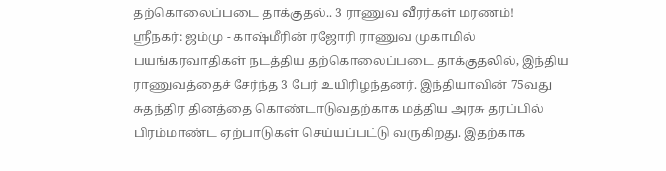தற்கொலைப்படை தாக்குதல்.. 3 ராணுவ வீரர்கள் மரணம்!
ஸ்ரீநகர்: ஜம்மு - காஷ்மீரின் ரஜோரி ராணுவ முகாமில் பயங்கரவாதிகள் நடத்திய தற்கொலைப்படை தாக்குதலில், இந்திய ராணுவத்தைச் சேர்ந்த 3 பேர் உயிரிழந்தனர். இந்தியாவின் 75வது சுதந்திர தினத்தை கொண்டாடுவதற்காக மத்திய அரசு தரப்பில் பிரம்மாண்ட ஏற்பாடுகள் செய்யப்பட்டு வருகிறது. இதற்காக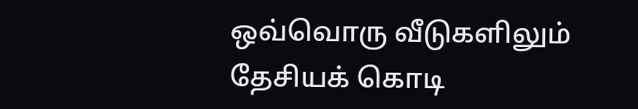ஒவ்வொரு வீடுகளிலும் தேசியக் கொடி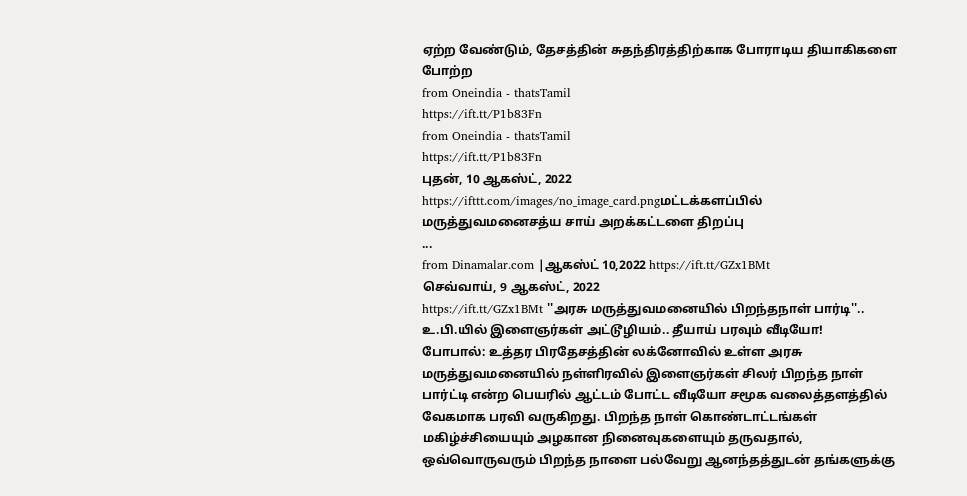ஏற்ற வேண்டும், தேசத்தின் சுதந்திரத்திற்காக போராடிய தியாகிகளை போற்ற
from Oneindia - thatsTamil
https://ift.tt/P1b83Fn
from Oneindia - thatsTamil
https://ift.tt/P1b83Fn
புதன், 10 ஆகஸ்ட், 2022
https://ifttt.com/images/no_image_card.pngமட்டக்களப்பில் மருத்துவமனைசத்ய சாய் அறக்கட்டளை திறப்பு
...
from Dinamalar.com |ஆகஸ்ட் 10,2022 https://ift.tt/GZx1BMt
செவ்வாய், 9 ஆகஸ்ட், 2022
https://ift.tt/GZx1BMt ''அரசு மருத்துவமனையில் பிறந்தநாள் பார்டி''.. உ.பி.யில் இளைஞர்கள் அட்டூழியம்.. தீயாய் பரவும் வீடியோ!
போபால்: உத்தர பிரதேசத்தின் லக்னோவில் உள்ள அரசு மருத்துவமனையில் நள்ளிரவில் இளைஞர்கள் சிலர் பிறந்த நாள் பார்ட்டி என்ற பெயரில் ஆட்டம் போட்ட வீடியோ சமூக வலைத்தளத்தில் வேகமாக பரவி வருகிறது. பிறந்த நாள் கொண்டாட்டங்கள் மகிழ்ச்சியையும் அழகான நினைவுகளையும் தருவதால், ஒவ்வொருவரும் பிறந்த நாளை பல்வேறு ஆனந்தத்துடன் தங்களுக்கு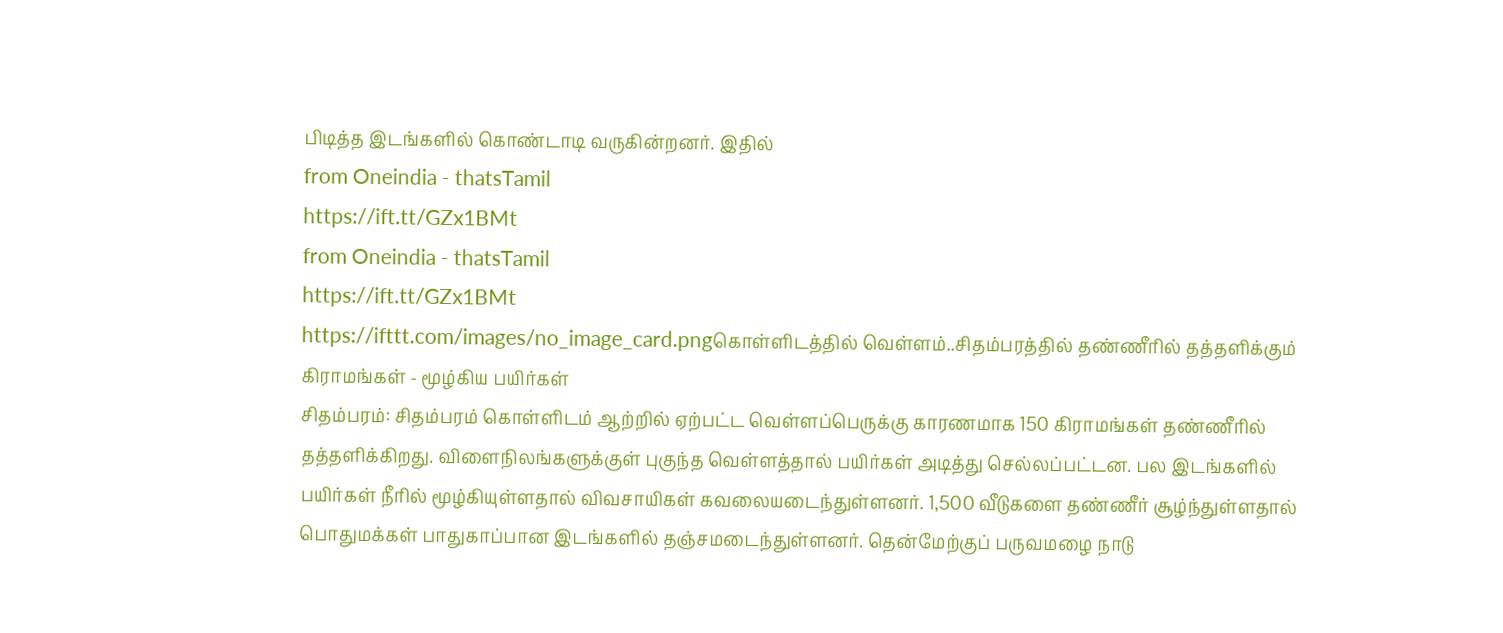பிடித்த இடங்களில் கொண்டாடி வருகின்றனர். இதில்
from Oneindia - thatsTamil
https://ift.tt/GZx1BMt
from Oneindia - thatsTamil
https://ift.tt/GZx1BMt
https://ifttt.com/images/no_image_card.pngகொள்ளிடத்தில் வெள்ளம்..சிதம்பரத்தில் தண்ணீரில் தத்தளிக்கும் கிராமங்கள் - மூழ்கிய பயிர்கள்
சிதம்பரம்: சிதம்பரம் கொள்ளிடம் ஆற்றில் ஏற்பட்ட வெள்ளப்பெருக்கு காரணமாக 150 கிராமங்கள் தண்ணீரில் தத்தளிக்கிறது. விளைநிலங்களுக்குள் புகுந்த வெள்ளத்தால் பயிர்கள் அடித்து செல்லப்பட்டன. பல இடங்களில் பயிர்கள் நீரில் மூழ்கியுள்ளதால் விவசாயிகள் கவலையடைந்துள்ளனர். 1,500 வீடுகளை தண்ணீர் சூழ்ந்துள்ளதால் பொதுமக்கள் பாதுகாப்பான இடங்களில் தஞ்சமடைந்துள்ளனர். தென்மேற்குப் பருவமழை நாடு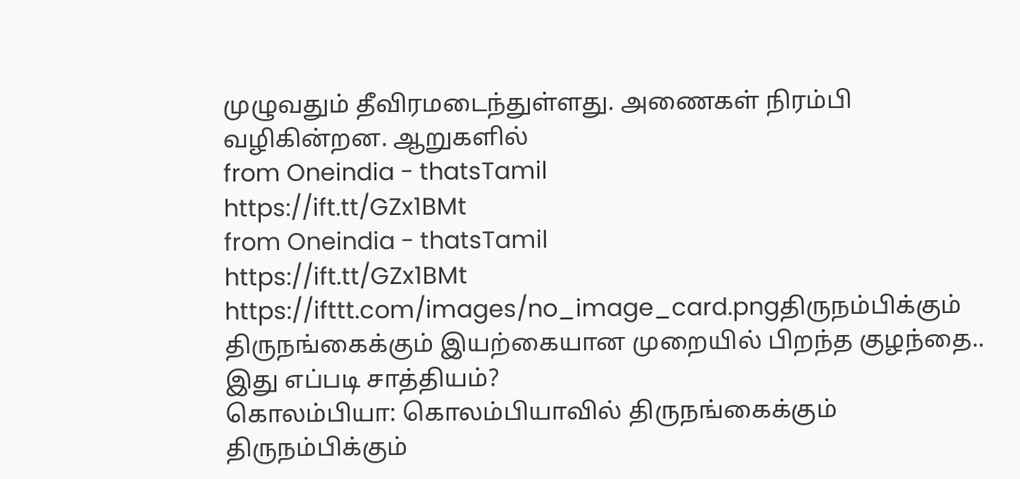முழுவதும் தீவிரமடைந்துள்ளது. அணைகள் நிரம்பி வழிகின்றன. ஆறுகளில்
from Oneindia - thatsTamil
https://ift.tt/GZx1BMt
from Oneindia - thatsTamil
https://ift.tt/GZx1BMt
https://ifttt.com/images/no_image_card.pngதிருநம்பிக்கும் திருநங்கைக்கும் இயற்கையான முறையில் பிறந்த குழந்தை.. இது எப்படி சாத்தியம்?
கொலம்பியா: கொலம்பியாவில் திருநங்கைக்கும் திருநம்பிக்கும்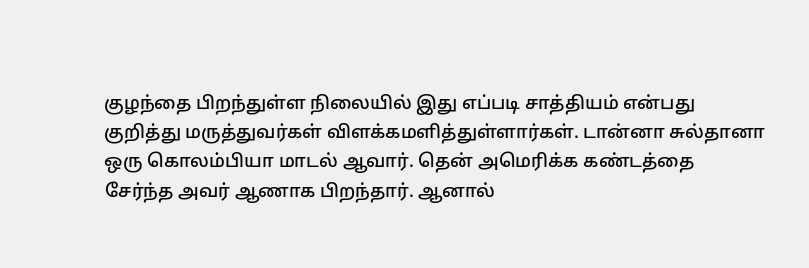குழந்தை பிறந்துள்ள நிலையில் இது எப்படி சாத்தியம் என்பது குறித்து மருத்துவர்கள் விளக்கமளித்துள்ளார்கள். டான்னா சுல்தானா ஒரு கொலம்பியா மாடல் ஆவார். தென் அமெரிக்க கண்டத்தை சேர்ந்த அவர் ஆணாக பிறந்தார். ஆனால்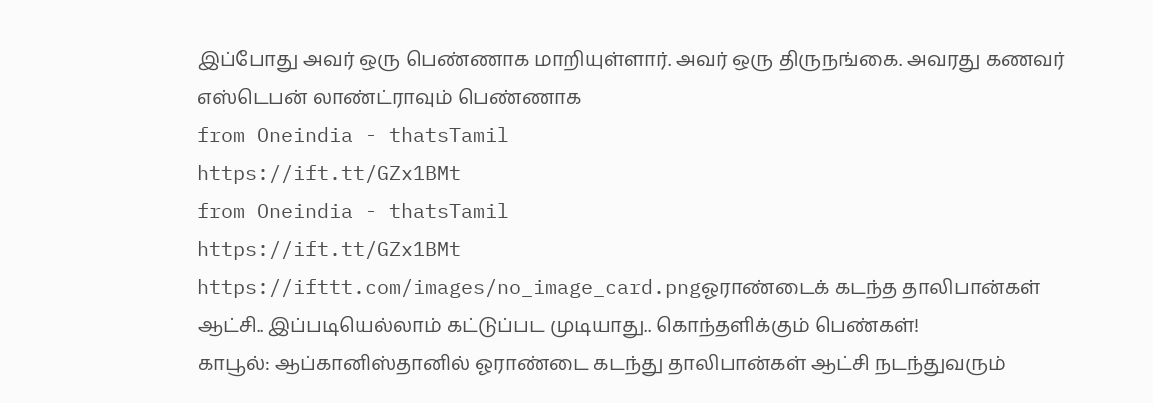இப்போது அவர் ஒரு பெண்ணாக மாறியுள்ளார். அவர் ஒரு திருநங்கை. அவரது கணவர் எஸ்டெபன் லாண்ட்ராவும் பெண்ணாக
from Oneindia - thatsTamil
https://ift.tt/GZx1BMt
from Oneindia - thatsTamil
https://ift.tt/GZx1BMt
https://ifttt.com/images/no_image_card.pngஓராண்டைக் கடந்த தாலிபான்கள் ஆட்சி.. இப்படியெல்லாம் கட்டுப்பட முடியாது.. கொந்தளிக்கும் பெண்கள்!
காபூல்: ஆப்கானிஸ்தானில் ஓராண்டை கடந்து தாலிபான்கள் ஆட்சி நடந்துவரும்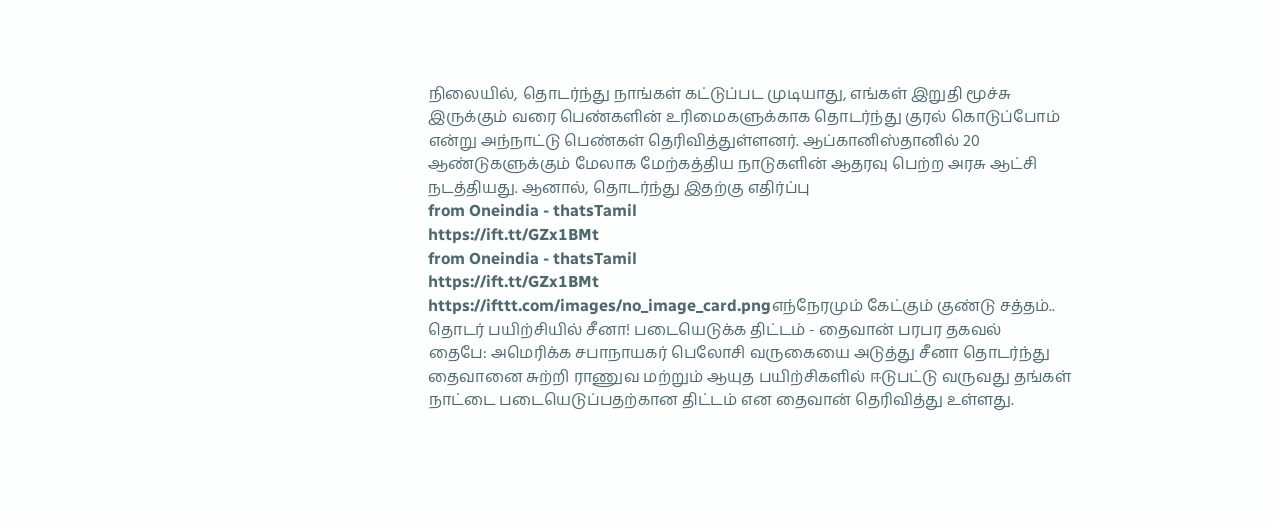நிலையில், தொடர்ந்து நாங்கள் கட்டுப்பட முடியாது, எங்கள் இறுதி மூச்சு இருக்கும் வரை பெண்களின் உரிமைகளுக்காக தொடர்ந்து குரல் கொடுப்போம் என்று அந்நாட்டு பெண்கள் தெரிவித்துள்ளனர். ஆப்கானிஸ்தானில் 20 ஆண்டுகளுக்கும் மேலாக மேற்கத்திய நாடுகளின் ஆதரவு பெற்ற அரசு ஆட்சி நடத்தியது. ஆனால், தொடர்ந்து இதற்கு எதிர்ப்பு
from Oneindia - thatsTamil
https://ift.tt/GZx1BMt
from Oneindia - thatsTamil
https://ift.tt/GZx1BMt
https://ifttt.com/images/no_image_card.pngஎந்நேரமும் கேட்கும் குண்டு சத்தம்.. தொடர் பயிற்சியில் சீனா! படையெடுக்க திட்டம் - தைவான் பரபர தகவல்
தைபே: அமெரிக்க சபாநாயகர் பெலோசி வருகையை அடுத்து சீனா தொடர்ந்து தைவானை சுற்றி ராணுவ மற்றும் ஆயுத பயிற்சிகளில் ஈடுபட்டு வருவது தங்கள் நாட்டை படையெடுப்பதற்கான திட்டம் என தைவான் தெரிவித்து உள்ளது.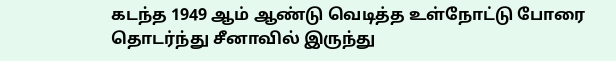கடந்த 1949 ஆம் ஆண்டு வெடித்த உள்நோட்டு போரை தொடர்ந்து சீனாவில் இருந்து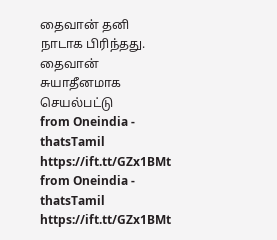தைவான் தனி நாடாக பிரிந்தது. தைவான் சுயாதீனமாக செயல்பட்டு
from Oneindia - thatsTamil
https://ift.tt/GZx1BMt
from Oneindia - thatsTamil
https://ift.tt/GZx1BMt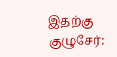இதற்கு குழுசேர்: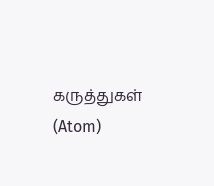கருத்துகள் (Atom)